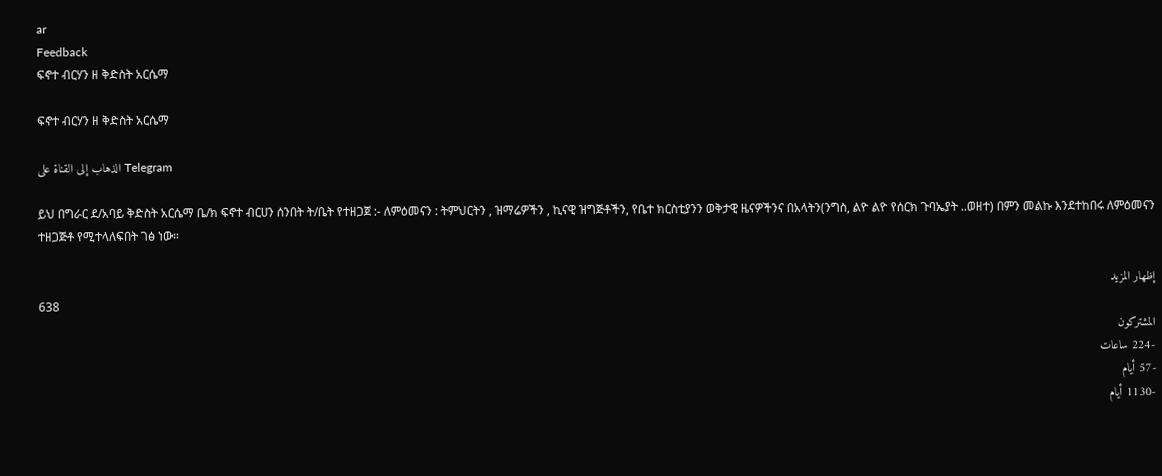ar
Feedback
ፍኖተ ብርሃን ዘ ቅድስት አርሴማ

ፍኖተ ብርሃን ዘ ቅድስት አርሴማ

الذهاب إلى القناة على Telegram

ይህ በግራር ደ/አባይ ቅድስት አርሴማ ቤ/ክ ፍኖተ ብርሀን ሰንበት ት/ቤት የተዘጋጀ :- ለምዕመናን : ትምህርትን , ዝማሬዎችን , ኪናዊ ዝግጅቶችን, የቤተ ክርስቲያንን ወቅታዊ ዜናዎችንና በአላትን(ንግስ, ልዮ ልዮ የሰርክ ጉባኤያት ..ወዘተ) በምን መልኩ እንደተከበሩ ለምዕመናን ተዘጋጅቶ የሚተላለፍበት ገፅ ነው።

إظهار المزيد
638
المشتركون
-224 ساعات
-57 أيام
-1130 أيام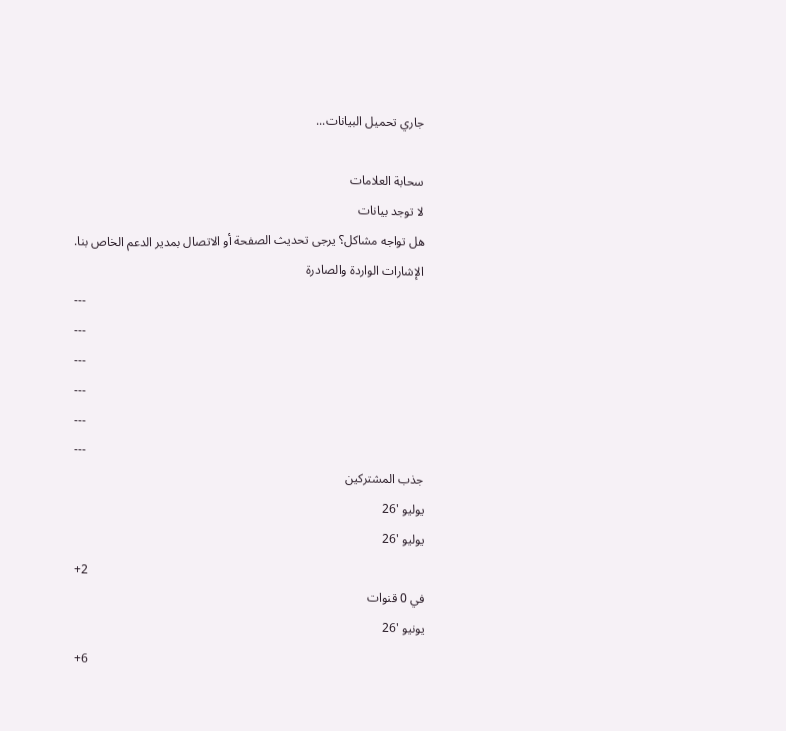جاري تحميل البيانات...

سحابة العلامات
لا توجد بيانات
هل تواجه مشاكل؟ يرجى تحديث الصفحة أو الاتصال بمدير الدعم الخاص بنا.
الإشارات الواردة والصادرة
---
---
---
---
---
---
جذب المشتركين
يوليو '26
يوليو '26
+2
في 0 قنوات
يونيو '26
+6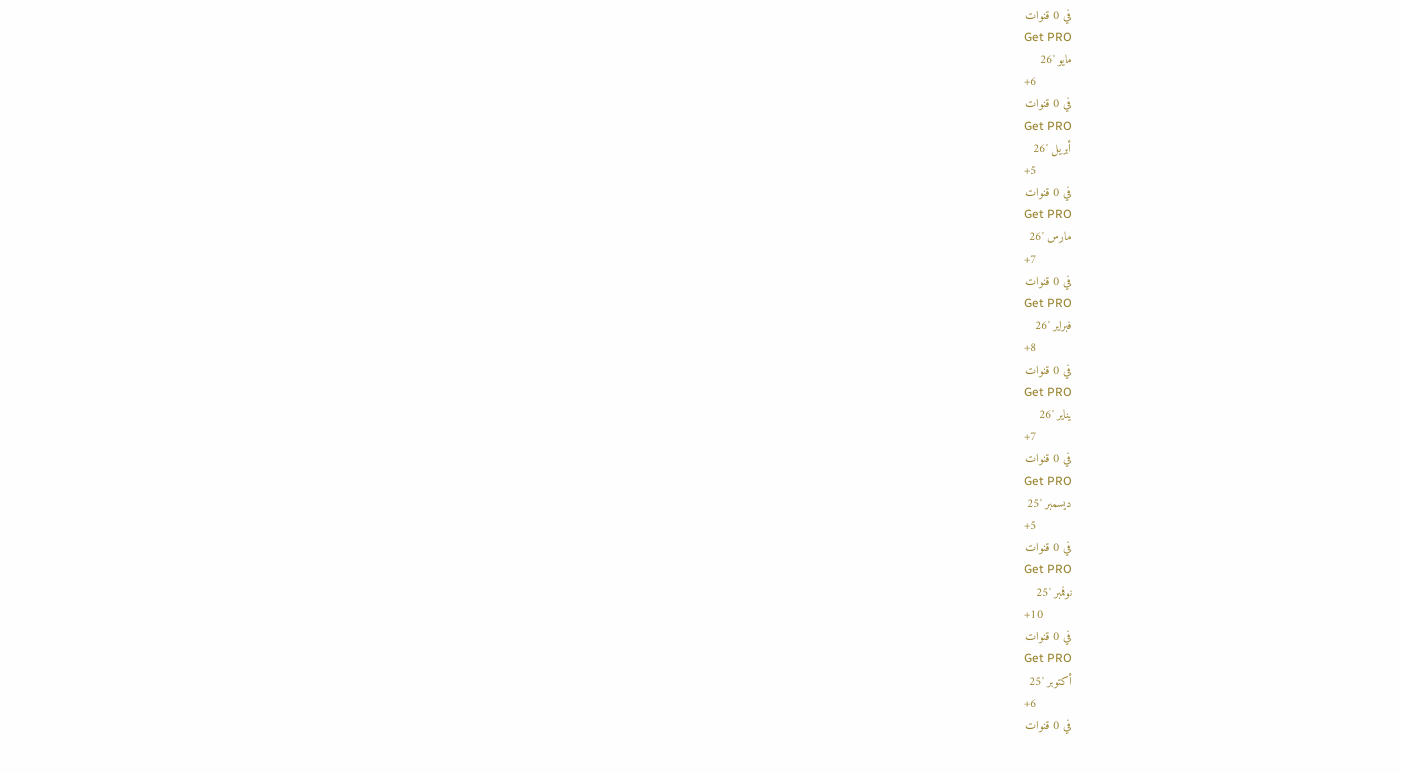في 0 قنوات
Get PRO
مايو '26
+6
في 0 قنوات
Get PRO
أبريل '26
+5
في 0 قنوات
Get PRO
مارس '26
+7
في 0 قنوات
Get PRO
فبراير '26
+8
في 0 قنوات
Get PRO
يناير '26
+7
في 0 قنوات
Get PRO
ديسمبر '25
+5
في 0 قنوات
Get PRO
نوفمبر '25
+10
في 0 قنوات
Get PRO
أكتوبر '25
+6
في 0 قنوات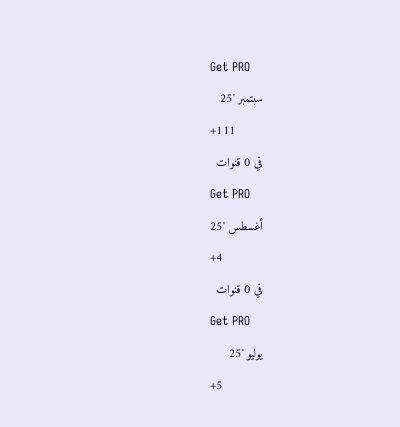Get PRO
سبتمبر '25
+111
في 0 قنوات
Get PRO
أغسطس '25
+4
في 0 قنوات
Get PRO
يوليو '25
+5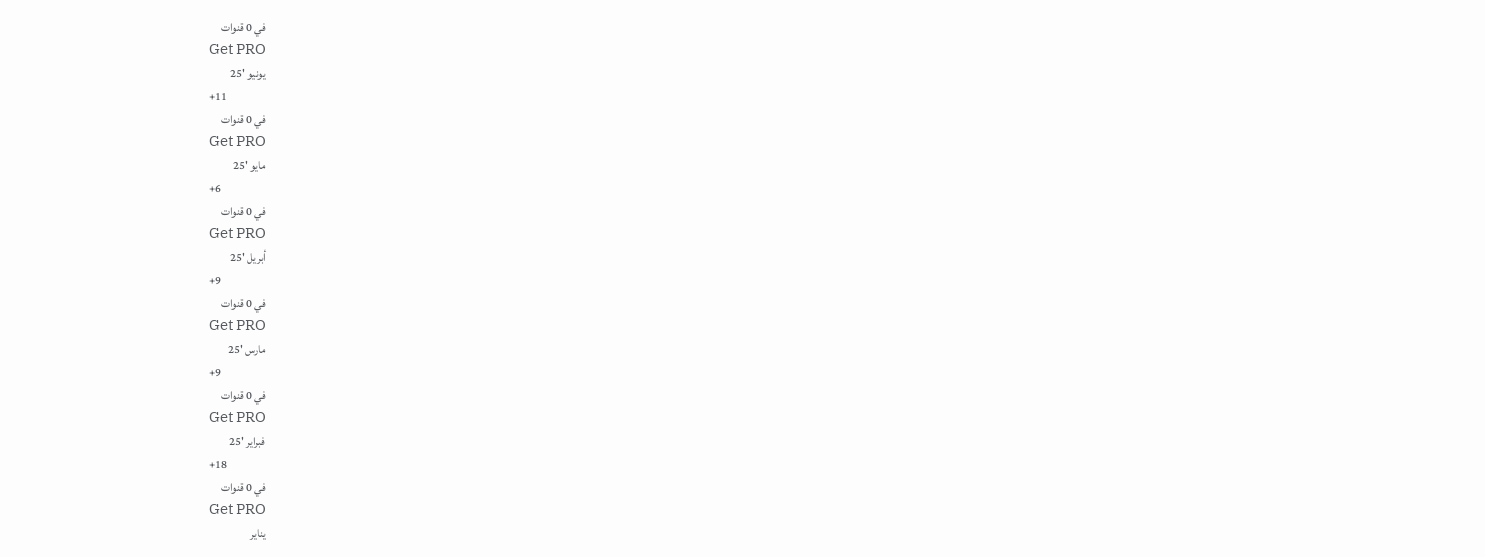في 0 قنوات
Get PRO
يونيو '25
+11
في 0 قنوات
Get PRO
مايو '25
+6
في 0 قنوات
Get PRO
أبريل '25
+9
في 0 قنوات
Get PRO
مارس '25
+9
في 0 قنوات
Get PRO
فبراير '25
+18
في 0 قنوات
Get PRO
يناير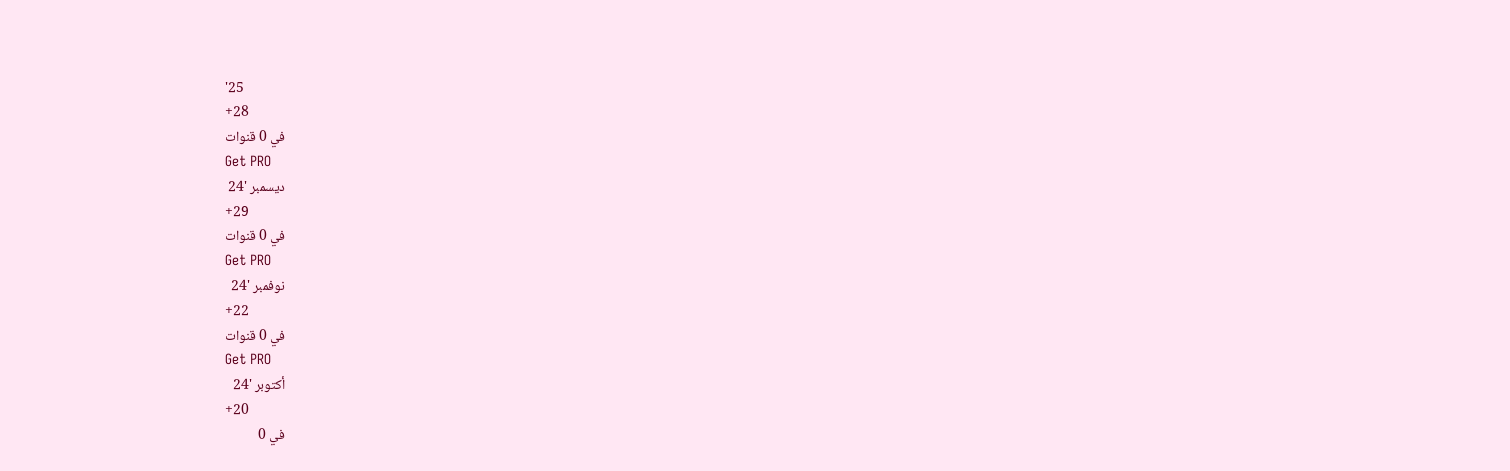'25
+28
في 0 قنوات
Get PRO
ديسمبر '24
+29
في 0 قنوات
Get PRO
نوفمبر '24
+22
في 0 قنوات
Get PRO
أكتوبر '24
+20
في 0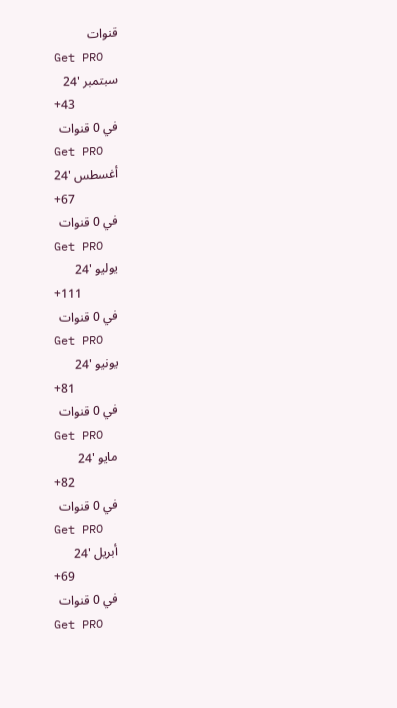قنوات
Get PRO
سبتمبر '24
+43
في 0 قنوات
Get PRO
أغسطس '24
+67
في 0 قنوات
Get PRO
يوليو '24
+111
في 0 قنوات
Get PRO
يونيو '24
+81
في 0 قنوات
Get PRO
مايو '24
+82
في 0 قنوات
Get PRO
أبريل '24
+69
في 0 قنوات
Get PRO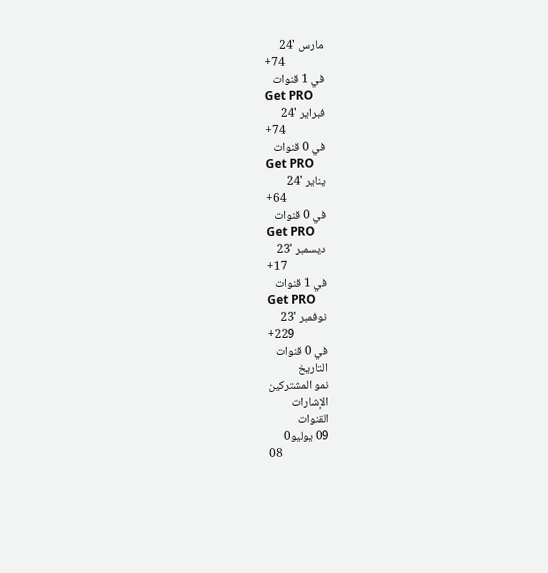مارس '24
+74
في 1 قنوات
Get PRO
فبراير '24
+74
في 0 قنوات
Get PRO
يناير '24
+64
في 0 قنوات
Get PRO
ديسمبر '23
+17
في 1 قنوات
Get PRO
نوفمبر '23
+229
في 0 قنوات
التاريخ
نمو المشتركين
الإشارات
القنوات
09 يوليو0
08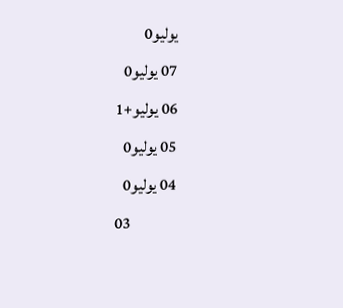يوليو0
07 يوليو0
06 يوليو+1
05 يوليو0
04 يوليو0
03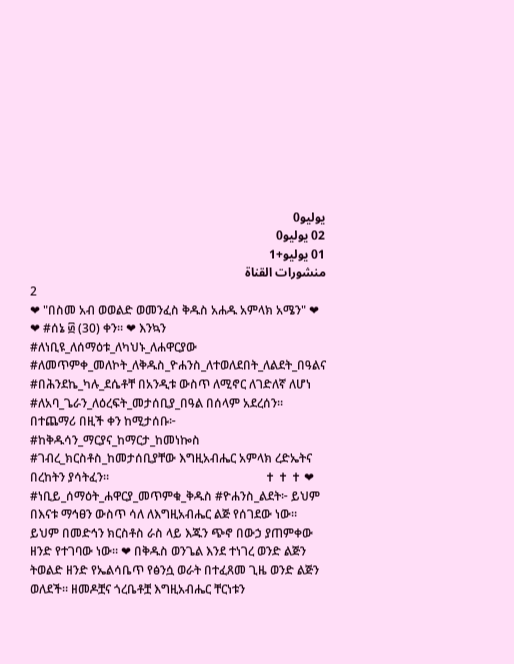يوليو0
02 يوليو0
01 يوليو+1
منشورات القناة
2
❤ "በስመ አብ ወወልድ ወመንፈስ ቅዱስ አሐዱ አምላክ አሜን" ❤               ❤ #ሰኔ ፴ (30) ቀን። ❤ እንኳን #ለነቢዩ_ለሰማዕቱ_ለካህኑ_ለሐዋርያው #ለመጥምቀ_መለኮት_ለቅዱስ_ዮሐንስ_ለተወለደበት_ለልደት_በዓልና #በሕንደኬ_ካሉ_ደሴቶቸ በአንዲቱ ውስጥ ለሚኖር ለገድለኛ ለሆነ #ለአባ_ጌራን_ለዕረፍት_መታሰቢያ_በዓል በሰላም አደረሰን። በተጨማሪ በዚች ቀን ከሚታሰቡ፦ #ከቅዱሳን_ማርያና_ከማርታ_ከመነኰስ #ገብረ_ክርስቶስ_ከመታሰቢያቸው እግዚአብሔር አምላክ ረድኤትና በረከትን ያሳትፈን።                                                    ✝ ✝ ✝ ❤ #ነቢይ_ሰማዕት_ሐዋርያ_መጥምቁ_ቅዱስ #ዮሐንስ_ልደት፦ ይህም በእናቱ ማኅፀን ውስጥ ሳለ ለእግዚአብሔር ልጅ የሰገደው ነው። ይህም በመድኅን ክርስቶስ ራስ ላይ እጁን ጭኖ በውኃ ያጠምቀው ዘንድ የተገባው ነው። ❤ በቅዱስ ወንጌል እንደ ተነገረ ወንድ ልጅን ትወልድ ዘንድ የኤልሳቤጥ የፅንሷ ወራት በተፈጸመ ጊዜ ወንድ ልጅን ወለደች። ዘመዶቿና ጎረቤቶቿ እግዚአብሔር ቸርነቱን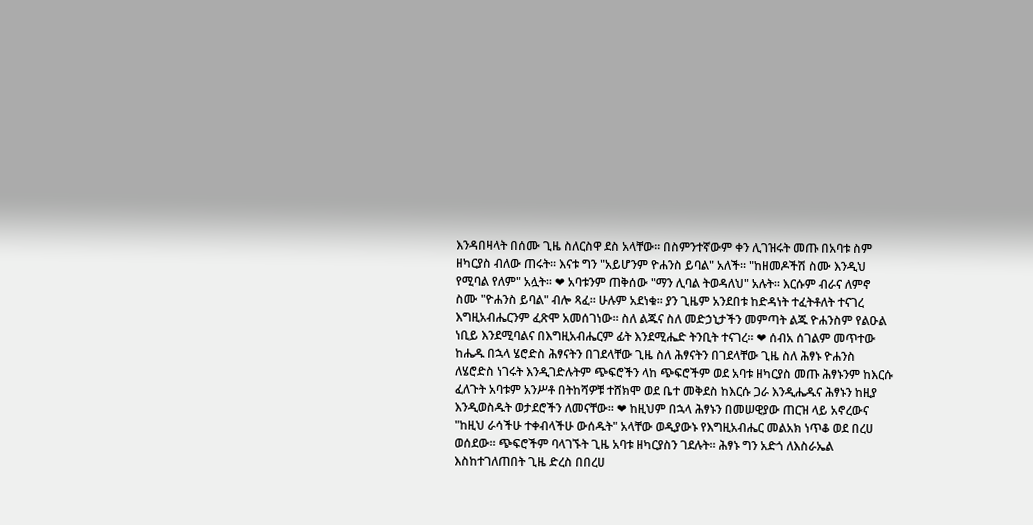እንዳበዛላት በሰሙ ጊዜ ስለርስዋ ደስ አላቸው። በስምንተኛውም ቀን ሊገዝሩት መጡ በአባቱ ስም ዘካርያስ ብለው ጠሩት። እናቱ ግን "አይሆንም ዮሐንስ ይባል" አለች። "ከዘመዶችሽ ስሙ እንዲህ የሚባል የለም" አሏት። ❤ አባቱንም ጠቅሰው "ማን ሊባል ትወዳለህ" አሉት። እርሱም ብራና ለምኖ ስሙ "ዮሐንስ ይባል" ብሎ ጻፈ። ሁሉም አደነቁ። ያን ጊዜም አንደበቱ ከድዳነት ተፈትቶለት ተናገረ እግዚአብሔርንም ፈጽሞ አመሰገነው። ስለ ልጁና ስለ መድኃኒታችን መምጣት ልጁ ዮሐንስም የልዑል ነቢይ እንደሚባልና በእግዚአብሔርም ፊት እንደሚሔድ ትንቢት ተናገረ። ❤ ሰብአ ሰገልም መጥተው ከሔዱ በኋላ ሄሮድስ ሕፃናትን በገደላቸው ጊዜ ስለ ሕፃናትን በገደላቸው ጊዜ ስለ ሕፃኑ ዮሐንስ ለሄሮድስ ነገሩት እንዲገድሉትም ጭፍሮችን ላከ ጭፍሮችም ወደ አባቱ ዘካርያስ መጡ ሕፃኑንም ከእርሱ ፈለጉት አባቱም አንሥቶ በትከሻዎቹ ተሸክሞ ወደ ቤተ መቅደስ ከእርሱ ጋራ እንዲሔዱና ሕፃኑን ከዚያ እንዲወስዱት ወታደሮችን ለመናቸው። ❤ ከዚህም በኋላ ሕፃኑን በመሠዊያው ጠርዝ ላይ አኖረውና "ከዚህ ራሳችሁ ተቀብላችሁ ውሰዱት" አላቸው ወዲያውኑ የእግዚአብሔር መልአክ ነጥቆ ወደ በረሀ ወሰደው። ጭፍሮችም ባላገኙት ጊዜ አባቱ ዘካርያስን ገደሉት። ሕፃኑ ግን አድጎ ለእስራኤል እስከተገለጠበት ጊዜ ድረስ በበረሀ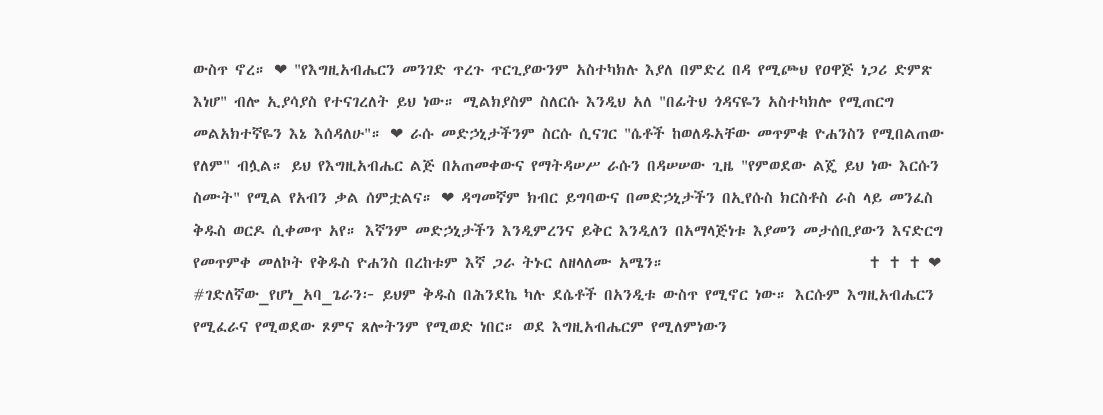ውስጥ ኖረ። ❤ "የእግዚአብሔርን መንገድ ጥረጉ ጥርጊያውንም አስተካክሉ እያለ በምድረ በዳ የሚጮህ የዐዋጅ ነጋሪ ድምጽ እነሆ" ብሎ ኢያሳያስ የተናገረለት ይህ ነው። ሚልክያስም ስለርሱ እንዲህ አለ "በፊትህ ጎዳናዬን አስተካክሎ የሚጠርግ መልአክተኛዬን እኔ እሰዳለሁ"። ❤ ራሱ መድኃኒታችንም ስርሱ ሲናገር "ሴቶች ከወለዱአቸው መጥምቁ ዮሐንስን የሚበልጠው የለም" ብሏል። ይህ የእግዚአብሔር ልጅ በአጠመቀውና የማትዳሠሥ ራሱን በዳሠሠው ጊዜ "የምወደው ልጄ ይህ ነው እርሱን ስሙት" የሚል የአብን ቃል ሰምቷልና። ❤ ዳግመኛም ክብር ይግባውና በመድኃኒታችን በኢየሱስ ክርስቶስ ራስ ላይ መንፈስ ቅዱስ ወርዶ ሲቀመጥ አየ። እኛንም መድኃኒታችን እንዲምረንና ይቅር እንዲለን በአማላጅነቱ እያመን መታሰቢያውን እናድርግ የመጥምቀ መለኮት የቅዱስ ዮሐንስ በረከቱም እኛ ጋራ ትኑር ለዘላለሙ አሜን።                             ✝ ✝ ✝ ❤ #ገድለኛው_የሆነ_አባ_ጌራን፦ ይህም ቅዱስ በሕንደኬ ካሉ ደሴቶች በአንዲቱ ውስጥ የሚኖር ነው። እርሱም እግዚአብሔርን የሚፈራና የሚወደው ጾምና ጸሎትንም የሚወድ ነበር። ወደ እግዚአብሔርም የሚለምነውን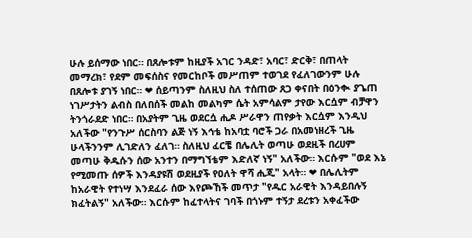ሁሉ ይሰማው ነበር። በጸሎቱም ከዚያች አገር ንዳድ፣ አባር፣ ድርቅ፣ በጠላት መማረክ፣ የደም መፍሰስና የመርከቦች መሥጠም ተወገደ የፈለገውንም ሁሉ በጸሎቱ ያገኝ ነበር። ❤ ሰይጣንም ስለዚህ ስለ ተሰጠው ጸጋ ቀናበት በዕንቊ ያጌጠ ነገሥታትን ልብስ በለበሰች መልከ መልካም ሴት አምሳልም ታየው እርሷም ብቻዋን ትንጎራደድ ነበር። በአያትም ጊዜ ወደርሷ ሒዶ ሥራዋን ጠየቃት እርሷም እንዲህ አለችው "የንጉሥ ሰርስባን ልጅ ነኝ እኅቴ ከአባቷ ባሮች ጋራ በአመነዘረች ጊዜ ሁላችንንም ሊገድለን ፈለገ። ስለዚህ ፈርቼ በሌሊት ወጣሁ ወደዚች በረሀም መጣሁ ቅዱሱን ሰው አንተን በማግኘቴም እድለኛ ነኝ" አለችው። እርሱም "ወደ እኔ የሚመጡ ሰዎች እንዳያዩሽ ወደዚያች የዐለት ዋሻ ሒጂ" አላት። ❤ በሌሊትም ከአራዊት የተነሣ እንደፈራ ሰው እየጮኸች መጥታ "የዱር አራዊት እንዳይበሉኝ ክፈትልኝ" አለችው። እርሱም ከፈተላትና ገባች በጎኑም ተኝታ ደረቱን አቀፈችው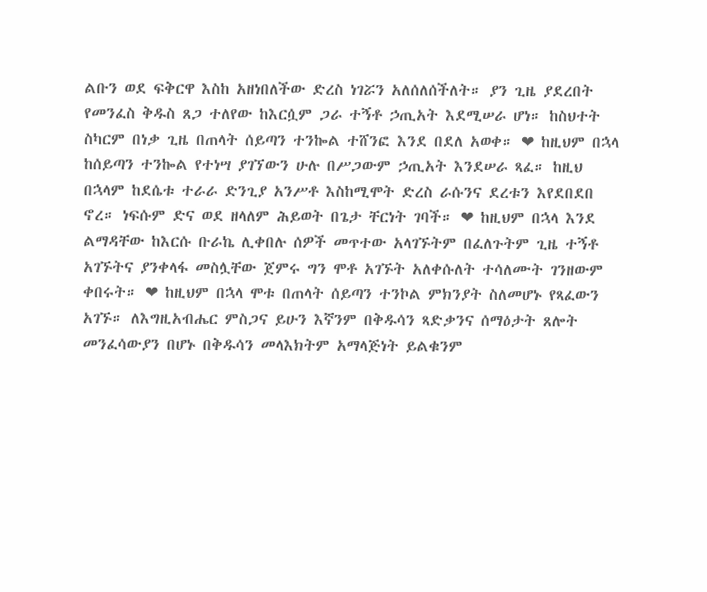ልቡን ወደ ፍቅርዋ እስከ አዘነበለችው ድረስ ነገሯን አለሰለሰችለት። ያን ጊዜ ያደረበት የመንፈስ ቅዱስ ጸጋ ተለየው ከእርሷም ጋራ ተኝቶ ኃጢአት እደሚሠራ ሆነ። ከስህተት ስካርም በነቃ ጊዜ በጠላት ሰይጣን ተንኰል ተሸንፎ እንደ በደለ አወቀ። ❤ ከዚህም በኋላ ከሰይጣን ተንኰል የተነሣ ያገኘውን ሁሉ በሥጋውም ኃጢአት እንደሠራ ጻፈ። ከዚህ በኋላም ከደሴቱ ተራራ ድንጊያ አንሥቶ እስከሚሞት ድረስ ራሱንና ደረቱን እየደበደበ ኖረ። ነፍሱም ድና ወደ ዘላለም ሕይወት በጌታ ቸርነት ገባች። ❤ ከዚህም በኋላ እንደ ልማዳቸው ከእርሱ ቡራኬ ሊቀበሉ ሰዎች መጥተው አላገኙትም በፈለጉትም ጊዜ ተኝቶ አገኙትና ያንቀላፋ መስሏቸው ጀምሩ ግን ሞቶ አገኙት አለቀሱለት ተሳለሙት ገንዘውም ቀበሩት። ❤ ከዚህም በኋላ ሞቱ በጠላት ሰይጣን ተንኮል ምክንያት ስለመሆኑ የጻፈውን አገኙ። ለእግዚአብሔር ምስጋና ይሁን እኛንም በቅዱሳን ጻድቃንና ሰማዕታት ጸሎት መንፈሳውያን በሆኑ በቅዱሳን መላእክትም አማላጅነት ይልቁንም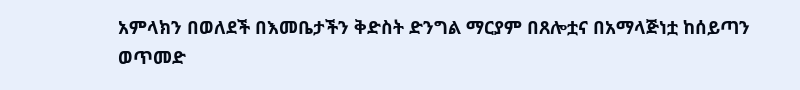አምላክን በወለደች በእመቤታችን ቅድስት ድንግል ማርያም በጸሎቷና በአማላጅነቷ ከሰይጣን ወጥመድ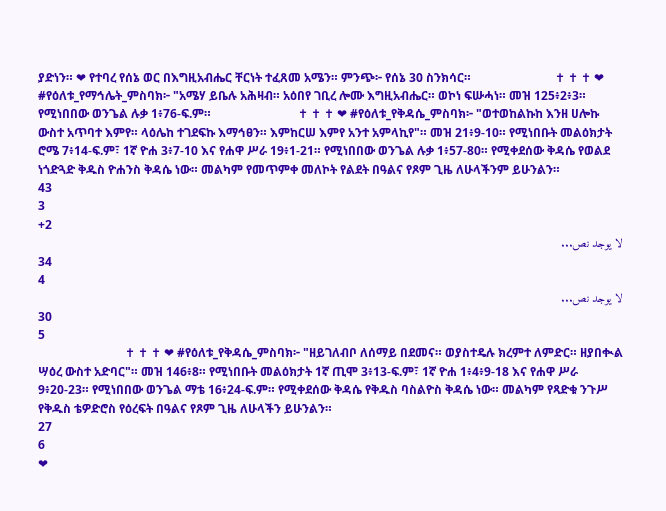ያድነን። ❤ የተባረ የሰኔ ወር በእግዚአብሔር ቸርነት ተፈጸመ አሜን። ምንጭ፦ የሰኔ 30 ስንክሳር።                            ✝ ✝ ✝ ❤ #የዕለቱ_የማኅሌት_ምስባክ፦ "አሜሃ ይቤሉ አሕዛብ። አዕበየ ገቢረ ሎሙ እግዚአብሔር። ወኮነ ፍሡሓነ። መዝ 125፥2፥3። የሚነበበው ወንጌል ሉቃ 1፥76-ፍ.ም።                             ✝ ✝ ✝ ❤ #የዕለቱ_የቅዳሴ_ምስባክ፦ "ወተወከልኩከ እንዘ ሀሎኩ ውስተ አጥባተ እምየ። ላዕሌከ ተገደፍኩ እማኅፀን። እምከርሠ እምየ አንተ አምላኪየ"። መዝ 21፥9-10። የሚነበቡት መልዕክታት ሮሜ 7፥14-ፍ.ም፣ 1ኛ ዮሐ 3፥7-10 እና የሐዋ ሥራ 19፥1-21። የሚነበበው ወንጌል ሉቃ 1፥57-80። የሚቀደሰው ቅዳሴ የወልደ ነጎድጓድ ቅዱስ ዮሐንስ ቅዳሴ ነው። መልካም የመጥምቀ መለኮት የልደት በዓልና የጾም ጊዜ ለሁላችንም ይሁንልን።
43
3
+2
لا يوجد نص...
34
4
لا يوجد نص...
30
5
                             ✝ ✝ ✝ ❤ #የዕለቱ_የቅዳሴ_ምስባክ፦ "ዘይገለብቦ ለሰማይ በደመና። ወያስተዴሉ ክረምተ ለምድር። ዘያበቊል ሣዕረ ውስተ አድባር"። መዝ 146፥8። የሚነበቡት መልዕክታት 1ኛ ጢሞ 3፥13-ፍ.ም፣ 1ኛ ዮሐ 1፥4፥9-18 እና የሐዋ ሥራ 9፥20-23። የሚነበበው ወንጌል ማቴ 16፥24-ፍ.ም። የሚቀደሰው ቅዳሴ የቅዱስ ባስልዮስ ቅዳሴ ነው። መልካም የጻድቁ ንጉሥ የቅዱስ ቴዎድሮስ የዕረፍት በዓልና የጾም ጊዜ ለሁላችን ይሁንልን።
27
6
❤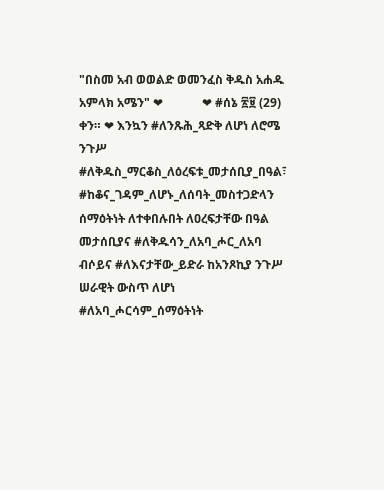"በስመ አብ ወወልድ ወመንፈስ ቅዱስ አሐዱ አምላክ አሜን" ❤             ❤ #ሰኔ ፳፱ (29) ቀን። ❤ እንኳን #ለንጹሕ_ጻድቅ ለሆነ ለሮሜ ንጉሥ #ለቅዱስ_ማርቆስ_ለዕረፍቱ_መታሰቢያ_በዓል፣ #ከቆና_ገዳም_ለሆኑ_ለሰባት_መስተጋድላን ሰማዕትነት ለተቀበሉበት ለዐረፍታቸው በዓል መታሰቢያና #ለቅዱሳን_ለአባ_ሖር_ለአባ ብሶይና #ለእናታቸው_ይድራ ከአንጾኪያ ንጉሥ ሠራዊት ውስጥ ለሆነ #ለአባ_ሖርሳም_ሰማዕትነት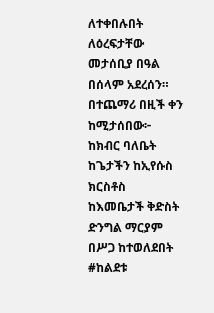ለተቀበሉበት ለዕረፍታቸው መታሰቢያ በዓል በሰላም አደረሰን። በተጨማሪ በዚች ቀን ከሚታሰበው፦ ከክብር ባለቤት ከጌታችን ከኢየሱስ ክርስቶስ ከእመቤታች ቅድስት ድንግል ማርያም በሥጋ ከተወለደበት #ከልደቱ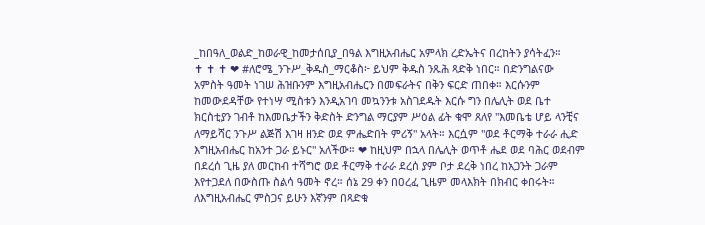_ከበዓለ_ወልድ_ከወራዊ_ከመታሰቢያ_በዓል እግዚአብሔር አምላክ ረድኤትና በረከትን ያሳትፈን።                             ✝ ✝ ✝ ❤ #ለሮሜ_ንጉሥ_ቅዱስ_ማርቆስ፦ ይህም ቅዱስ ንጹሕ ጻድቅ ነበር። በድንግልናው አምስት ዓመት ነገሠ ሕዝቡንም እግዚአብሔርን በመፍራትና በቅን ፍርድ ጠበቀ። እርሱንም ከመውደዳቸው የተነሣ ሚስቱን እንዲአገባ መኳንንቱ አስገደዱት እርሱ ግን በሌሊት ወደ ቤተ ክርስቲያን ገብቶ ከእመቤታችን ቅድስት ድንግል ማርያም ሥዕል ፊት ቁሞ ጸለየ "እመቤቴ ሆይ ላንቺና ለማይሻር ንጉሥ ልጅሽ እገዛ ዘንድ ወደ ምሔድበት ምሪኝ" አላት። እርሷም "ወደ ቶርማቅ ተራራ ሒድ እግዚአብሔር ከአንተ ጋራ ይኑር" አለችው። ❤ ከዚህም በኋላ በሌሊት ወጥቶ ሔደ ወደ ባሕር ወደብም በደረሰ ጊዜ ያለ መርከብ ተሻግሮ ወደ ቶርማቅ ተራራ ደረሰ ያም ቦታ ደረቅ ነበረ ከአጋንት ጋራም እየተጋደለ በውስጡ ስልሳ ዓመት ኖረ። ሰኔ 29 ቀን በዐረፈ ጊዜም መላእክት በክብር ቀበሩት። ለእግዚአብሔር ምስጋና ይሁን እኛንም በጻድቁ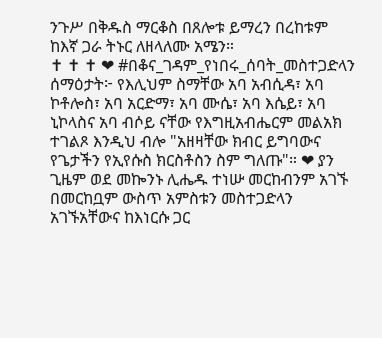ንጉሥ በቅዱስ ማርቆስ በጸሎቱ ይማረን በረከቱም ከእኛ ጋራ ትኑር ለዘላለሙ አሜን።                             ✝ ✝ ✝ ❤ #በቆና_ገዳም_የነበሩ_ሰባት_መስተጋድላን ሰማዕታት፦ የእሊህም ስማቸው አባ አብሲዳ፣ አባ ኮቶሎስ፣ አባ አርድማ፣ አባ ሙሴ፣ አባ እሴይ፣ አባ ኒኮላስና አባ ብሶይ ናቸው የእግዚአብሔርም መልአክ ተገልጾ እንዲህ ብሎ "አዘዛቸው ክብር ይግባውና የጌታችን የኢየሱስ ክርስቶስን ስም ግለጡ"። ❤ ያን ጊዜም ወደ መኰንኑ ሊሔዱ ተነሡ መርከብንም አገኙ በመርከቧም ውስጥ አምስቱን መስተጋድላን አገኙአቸውና ከእነርሱ ጋር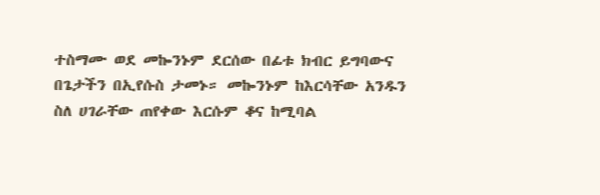ተስማሙ ወደ መኰንኑም ደርሰው በፊቱ ክብር ይግባውና በጌታችን በኢየሱስ ታመኑ። መኰንኑም ከእርሳቸው አንዱን ስለ ሀገራቸው ጠየቀው እርሱም ቆና ከሚባል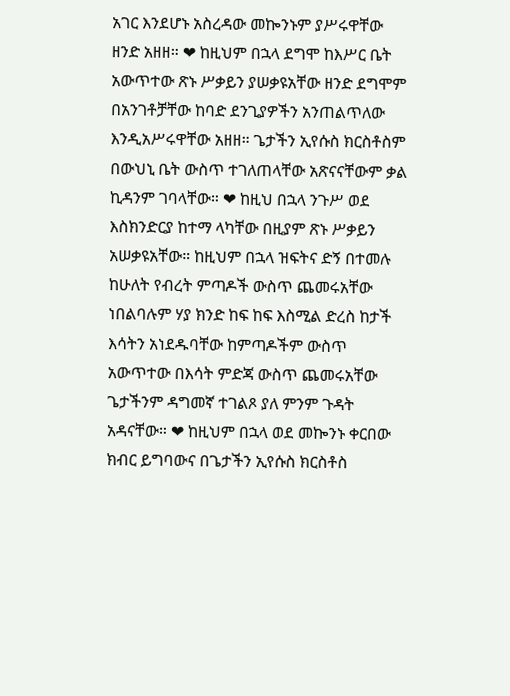አገር እንደሆኑ አስረዳው መኰንኑም ያሥሩዋቸው ዘንድ አዘዘ። ❤ ከዚህም በኋላ ደግሞ ከእሥር ቤት አውጥተው ጽኑ ሥቃይን ያሠቃዩአቸው ዘንድ ደግሞም በአንገቶቻቸው ከባድ ደንጊያዎችን አንጠልጥለው እንዲአሥሩዋቸው አዘዘ። ጌታችን ኢየሱስ ክርስቶስም በውህኒ ቤት ውስጥ ተገለጠላቸው አጽናናቸውም ቃል ኪዳንም ገባላቸው። ❤ ከዚህ በኋላ ንጉሥ ወደ እስክንድርያ ከተማ ላካቸው በዚያም ጽኑ ሥቃይን አሠቃዩአቸው። ከዚህም በኋላ ዝፍትና ድኝ በተመሉ ከሁለት የብረት ምጣዶች ውስጥ ጨመሩአቸው ነበልባሉም ሃያ ክንድ ከፍ ከፍ እስሚል ድረስ ከታች እሳትን አነደዱባቸው ከምጣዶችም ውስጥ አውጥተው በእሳት ምድጃ ውስጥ ጨመሩአቸው ጌታችንም ዳግመኛ ተገልጾ ያለ ምንም ጉዳት አዳናቸው። ❤ ከዚህም በኋላ ወደ መኰንኑ ቀርበው ክብር ይግባውና በጌታችን ኢየሱስ ክርስቶስ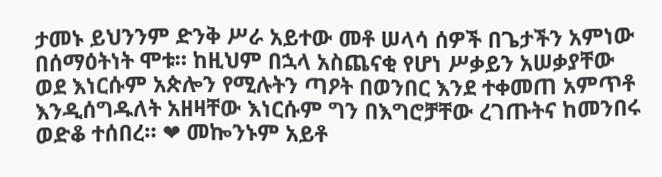ታመኑ ይህንንም ድንቅ ሥራ አይተው መቶ ሠላሳ ሰዎች በጌታችን አምነው በሰማዕትነት ሞቱ። ከዚህም በኋላ አስጨናቂ የሆነ ሥቃይን አሠቃያቸው ወደ እነርሱም አጵሎን የሚሉትን ጣዖት በወንበር እንደ ተቀመጠ አምጥቶ እንዲሰግዱለት አዘዛቸው እነርሱም ግን በእግሮቻቸው ረገጡትና ከመንበሩ ወድቆ ተሰበረ። ❤ መኰንኑም አይቶ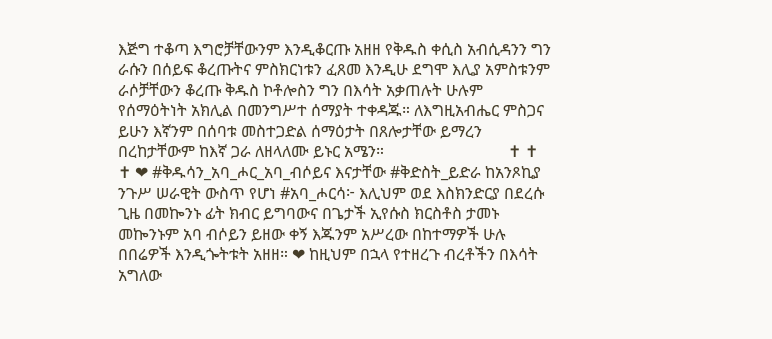እጅግ ተቆጣ እግሮቻቸውንም እንዲቆርጡ አዘዘ የቅዱስ ቀሲስ አብሲዳንን ግን ራሱን በሰይፍ ቆረጡትና ምስክርነቱን ፈጸመ እንዲሁ ደግሞ እሊያ አምስቱንም ራሶቻቸውን ቆረጡ ቅዱስ ኮቶሎስን ግን በእሳት አቃጠሉት ሁሉም የሰማዕትነት አክሊል በመንግሥተ ሰማያት ተቀዳጁ። ለእግዚአብሔር ምስጋና ይሁን እኛንም በሰባቱ መስተጋድል ሰማዕታት በጸሎታቸው ይማረን በረከታቸውም ከእኛ ጋራ ለዘላለሙ ይኑር አሜን።                               ✝ ✝ ✝ ❤ #ቅዱሳን_አባ_ሖር_አባ_ብሶይና እናታቸው #ቅድስት_ይድራ ከአንጾኪያ ንጉሥ ሠራዊት ውስጥ የሆነ #አባ_ሖርሳ፦ እሊህም ወደ እስክንድርያ በደረሱ ጊዜ በመኰንኑ ፊት ክብር ይግባውና በጌታች ኢየሱስ ክርስቶስ ታመኑ መኰንኑም አባ ብሶይን ይዘው ቀኝ እጁንም አሥረው በከተማዎች ሁሉ በበሬዎች እንዲጐትቱት አዘዘ። ❤ ከዚህም በኋላ የተዘረጉ ብረቶችን በእሳት አግለው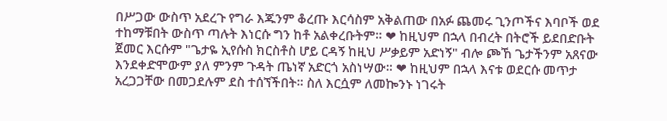በሥጋው ውስጥ አደረጉ የግራ እጁንም ቆረጡ እርሳስም አቅልጠው በአፉ ጨመሩ ጊንጦችና እባቦች ወደ ተከማቹበት ውስጥ ጣሉት እነርሱ ግን ከቶ አልቀረቡትም። ❤ ከዚህም በኋላ በብረት በትሮች ይደበድቡት ጀመር እርሱም "ጌታዬ ኢየሱስ ክርስቶስ ሆይ ርዳኝ ከዚህ ሥቃይም አድነኝ" ብሎ ጮኸ ጌታችንም አጸናው እንደቀድሞውም ያለ ምንም ጉዳት ጤነኛ አድርጎ አስነሣው። ❤ ከዚህም በኋላ እናቱ ወደርሱ መጥታ አረጋጋቸው በመጋደሉም ደስ ተሰኘችበት። ስለ እርሷም ለመኰንኑ ነገሩት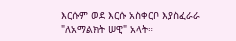እርሱም ወደ እርሱ አስቀርቦ እያስፈራራ "ለአማልክት ሠዊ" አላት።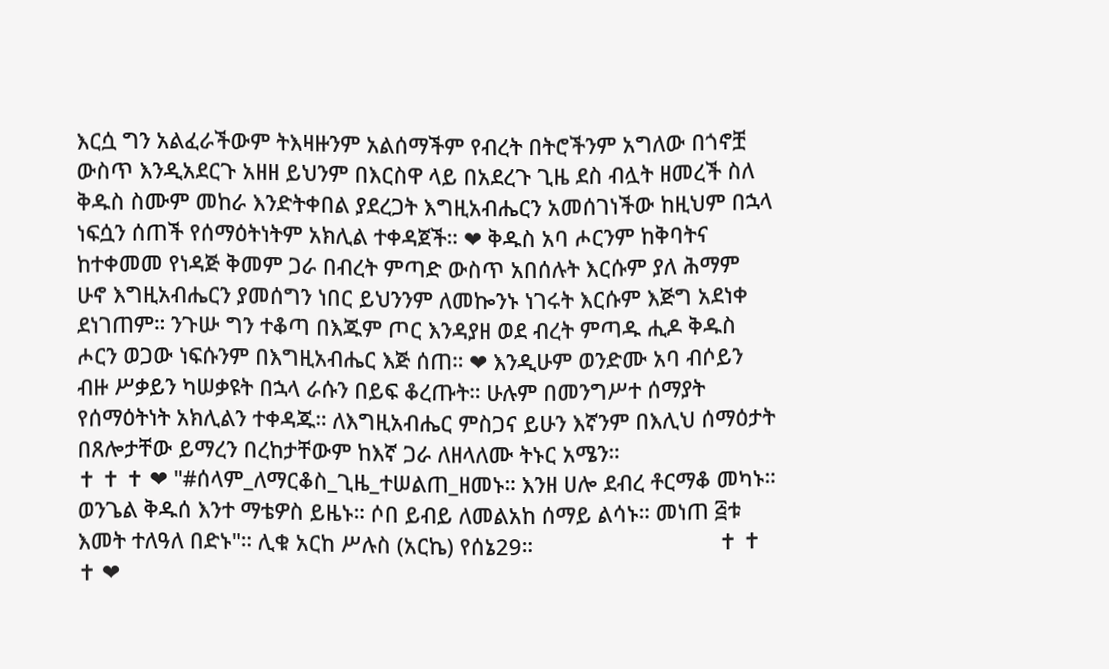እርሷ ግን አልፈራችውም ትእዛዙንም አልሰማችም የብረት በትሮችንም አግለው በጎኖቿ ውስጥ እንዲአደርጉ አዘዘ ይህንም በእርስዋ ላይ በአደረጉ ጊዜ ደስ ብሏት ዘመረች ስለ ቅዱስ ስሙም መከራ እንድትቀበል ያደረጋት እግዚአብሔርን አመሰገነችው ከዚህም በኋላ ነፍሷን ሰጠች የሰማዕትነትም አክሊል ተቀዳጀች። ❤ ቅዱስ አባ ሖርንም ከቅባትና ከተቀመመ የነዳጅ ቅመም ጋራ በብረት ምጣድ ውስጥ አበሰሉት እርሱም ያለ ሕማም ሁኖ እግዚአብሔርን ያመሰግን ነበር ይህንንም ለመኰንኑ ነገሩት እርሱም እጅግ አደነቀ ደነገጠም። ንጉሡ ግን ተቆጣ በእጁም ጦር እንዳያዘ ወደ ብረት ምጣዱ ሒዶ ቅዱስ ሖርን ወጋው ነፍሱንም በእግዚአብሔር እጅ ሰጠ። ❤ እንዲሁም ወንድሙ አባ ብሶይን ብዙ ሥቃይን ካሠቃዩት በኋላ ራሱን በይፍ ቆረጡት። ሁሉም በመንግሥተ ሰማያት የሰማዕትነት አክሊልን ተቀዳጁ። ለእግዚአብሔር ምስጋና ይሁን እኛንም በእሊህ ሰማዕታት በጸሎታቸው ይማረን በረከታቸውም ከእኛ ጋራ ለዘላለሙ ትኑር አሜን።                              ✝ ✝ ✝ ❤ "#ሰላም_ለማርቆስ_ጊዜ_ተሠልጠ_ዘመኑ። እንዘ ሀሎ ደብረ ቶርማቆ መካኑ። ወንጌል ቅዱሰ እንተ ማቴዎስ ይዜኑ። ሶበ ይብይ ለመልአከ ሰማይ ልሳኑ። መነጠ ፭ቱ እመት ተለዓለ በድኑ"። ሊቁ አርከ ሥሉስ (አርኬ) የሰኔ29።                               ✝ ✝ ✝ ❤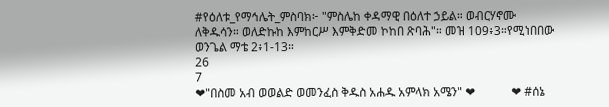#የዕለቱ_የማኅሌት_ምስባክ፦ "ምስሌከ ቀዳማዊ በዕለተ ኃይል። ወብርሃኖሙ ለቅዱሳን። ወለድኩከ እምከርሥ እምቅድመ ኮከበ ጽባሕ"። መዝ 109፥3።የሚነበበው ወንጌል ማቴ 2፥1-13።
26
7
❤"በስመ አብ ወወልድ ወመንፈስ ቅዱስ አሐዱ አምላክ አሜን" ❤            ❤ #ሰኔ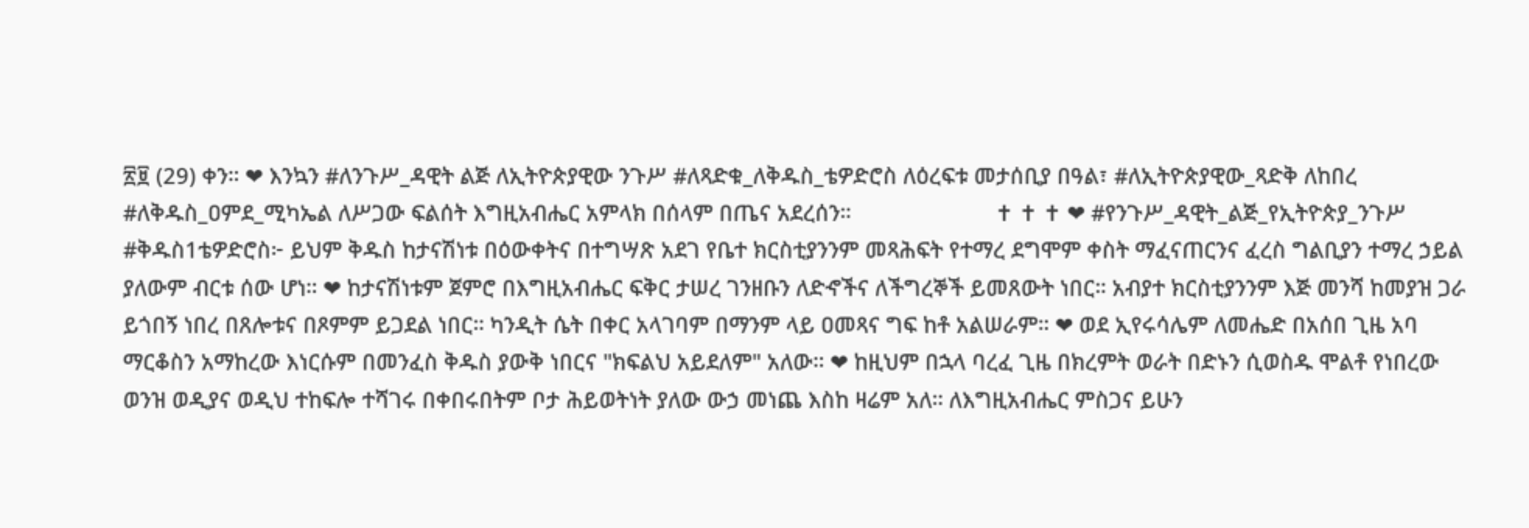፳፱ (29) ቀን። ❤ እንኳን #ለንጉሥ_ዳዊት ልጅ ለኢትዮጵያዊው ንጉሥ #ለጻድቁ_ለቅዱስ_ቴዎድሮስ ለዕረፍቱ መታሰቢያ በዓል፣ #ለኢትዮጵያዊው_ጻድቅ ለከበረ #ለቅዱስ_ዐምደ_ሚካኤል ለሥጋው ፍልሰት እግዚአብሔር አምላክ በሰላም በጤና አደረሰን።                        ✝ ✝ ✝ ❤ #የንጉሥ_ዳዊት_ልጅ_የኢትዮጵያ_ንጉሥ #ቅዱስ1ቴዎድሮስ፦ ይህም ቅዱስ ከታናሽነቱ በዕውቀትና በተግሣጽ አደገ የቤተ ክርስቲያንንም መጻሕፍት የተማረ ደግሞም ቀስት ማፈናጠርንና ፈረስ ግልቢያን ተማረ ኃይል ያለውም ብርቱ ሰው ሆነ። ❤ ከታናሽነቱም ጀምሮ በእግዚአብሔር ፍቅር ታሠረ ገንዘቡን ለድኆችና ለችግረኞች ይመጸውት ነበር። አብያተ ክርስቲያንንም እጅ መንሻ ከመያዝ ጋራ ይጎበኝ ነበረ በጸሎቱና በጾምም ይጋደል ነበር። ካንዲት ሴት በቀር አላገባም በማንም ላይ ዐመጻና ግፍ ከቶ አልሠራም። ❤ ወደ ኢየሩሳሌም ለመሔድ በአሰበ ጊዜ አባ ማርቆስን አማከረው እነርሱም በመንፈስ ቅዱስ ያውቅ ነበርና "ክፍልህ አይደለም" አለው። ❤ ከዚህም በኋላ ባረፈ ጊዜ በክረምት ወራት በድኑን ሲወስዱ ሞልቶ የነበረው ወንዝ ወዲያና ወዲህ ተከፍሎ ተሻገሩ በቀበሩበትም ቦታ ሕይወትነት ያለው ውኃ መነጨ እስከ ዛሬም አለ። ለእግዚአብሔር ምስጋና ይሁን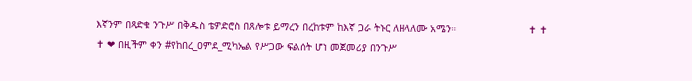እኛንም በጻድቁ ንጉሥ በቅዱስ ቴዎድሮስ በጸሎቱ ይማረን በረከቱም ከእኛ ጋራ ትኑር ለዘላለሙ አሜን።                        ✝ ✝ ✝ ❤ በዚችም ቀን #የከበረ_ዐምደ_ሚካኤል የሥጋው ፍልሰት ሆነ መጀመሪያ በንጉሥ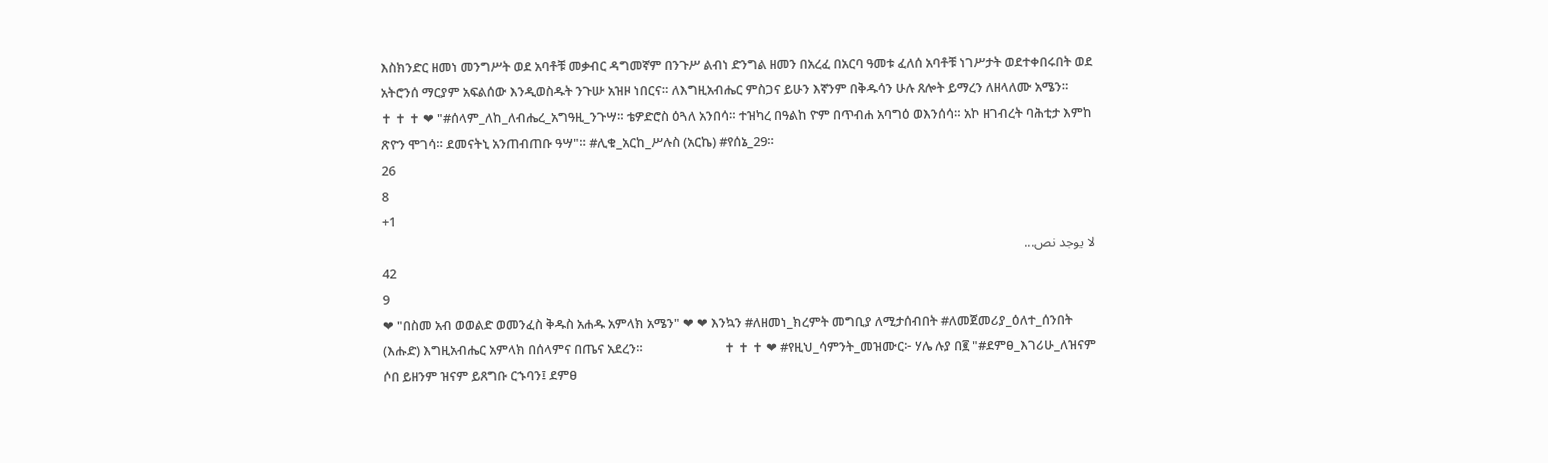እስክንድር ዘመነ መንግሥት ወደ አባቶቹ መቃብር ዳግመኛም በንጉሥ ልብነ ድንግል ዘመን በአረፈ በአርባ ዓመቱ ፈለሰ አባቶቹ ነገሥታት ወደተቀበሩበት ወደ አትሮንሰ ማርያም አፍልሰው እንዲወስዱት ንጉሡ አዝዞ ነበርና። ለእግዚአብሔር ምስጋና ይሁን እኛንም በቅዱሳን ሁሉ ጸሎት ይማረን ለዘላለሙ አሜን።                          ✝ ✝ ✝ ❤ "#ሰላም_ለከ_ለብሔረ_አግዓዚ_ንጉሣ። ቴዎድሮስ ዕጓለ አንበሳ። ተዝካረ በዓልከ ዮም በጥብሐ አባግዕ ወእንሰሳ። አኮ ዘገብረት ባሕቲታ እምከ ጽዮን ሞገሳ። ደመናትኒ አንጠብጠቡ ዓሣ"። #ሊቁ_አርከ_ሥሉስ (አርኬ) #የሰኔ_29።
26
8
+1
لا يوجد نص...
42
9
❤ "በስመ አብ ወወልድ ወመንፈስ ቅዱስ አሐዱ አምላክ አሜን" ❤ ❤ እንኳን #ለዘመነ_ክረምት መግቢያ ለሚታሰብበት #ለመጀመሪያ_ዕለተ_ሰንበት (እሑድ) እግዚአብሔር አምላክ በሰላምና በጤና አደረን።                           ✝ ✝ ✝ ❤ #የዚህ_ሳምንት_መዝሙር፦ ሃሌ ሉያ በ፪ "#ደምፀ_እገሪሁ_ለዝናም ሶበ ይዘንም ዝናም ይጸግቡ ርኁባን፤ ደምፀ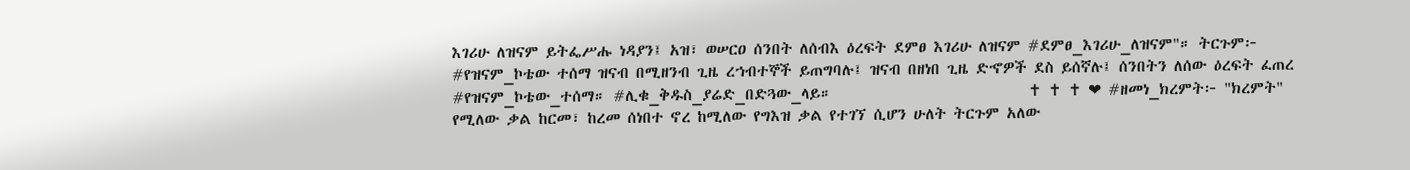እገሪሁ ለዝናም ይትፌሥሑ ነዳያን፤ አዝ፣ ወሠርዐ ሰንበት ለሰብእ ዕረፍት ደምፀ እገሪሁ ለዝናም #ደምፀ_እገሪሁ_ለዝናም"። ትርጉም፦ #የዝናም_ኮቴው ተሰማ ዝናብ በሚዘንብ ጊዜ ረኀብተኞች ይጠግባሉ፤ ዝናብ በዘነበ ጊዜ ድኆዎች ደስ ይሰኛሉ፤ ሰንበትን ለሰው ዕረፍት ፈጠረ #የዝናም_ኮቴው_ተሰማ። #ሊቁ_ቅዱስ_ያሬድ_በድጓው_ላይ።                            ✝ ✝ ✝ ❤ #ዘመነ_ክረምት፦ "ክረምት" የሚለው ቃል ከርመ፣ ከረመ ሰነበተ ኖረ ከሚለው የግእዝ ቃል የተገኘ ሲሆን ሁለት ትርጉም አለው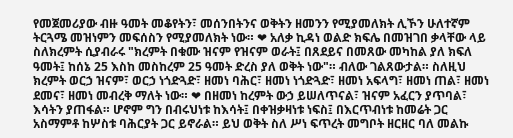የመጀመሪያው ብዙ ዓመት መቆየትን፣ መሰንበትንና ወቅትን ዘመንን የሚያመለክት ሊኾን ሁለተኛም ትርጓሜ መዝነምን መፍሰስን የሚያመለክት ነው። ❤ አለቃ ኪዳነ ወልድ ክፍሌ በመዝገበ ቃላቸው ላይ ስለክረምት ሲያብራሩ "ክረምት በቁሙ ዝናም የዝናም ወራት፤ በጸደይና በመጸው መካከል ያለ ክፍለ ዓመት፤ ከሰኔ 25 እስከ መስከረም 25 ዓመት ድረስ ያለ ወቅት ነው"። ብለው ገልጸውታል። ስለዚህ ክረምት ወርኃ ዝናም፣ ወርኃ ነጎድጓድ፣ ዘመነ ባሕር፣ ዘመነ ነጎድጓድ፣ ዘመነ አፍላግ፣ ዘመነ ጠል፣ ዘመነ ደመና፣ ዘመነ መብረቅ ማለት ነው። ❤ በዘመነ ከረምት ውኃ ይሠለጥናል፣ ዝናም አፈርን ያጥባል፣ እሳትን ያጠፋል። ሆኖም ግን በብሩህነቱ ከእሳት፤ በቀዝቃዛነቱ ነፍስ፤ በእርጥብነቱ ከመሬት ጋር አስማምቶ ከሦስቱ ባሕርያት ጋር ይኖራል። ይህ ወቅት ስለ ሥነ ፍጥረት መግቦት ዘርዘር ባለ መልኩ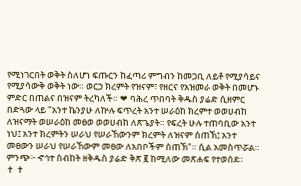የሚነገርበት ወቅት ስለሆነ ፍጡርን ከፈጣሪ ምግብን ከመጋቢ ለይቶ የሚያሳይና የሚያሳውቅ ወቅት ነው። ወርኃ ክረምት የዝናም፣ የዘርና የአዝመራ ወቅት በመሆኑ ምድር በጠልና በዝናም ትረካለች። ❤ ባሕረ ጥበባት ቅዱስ ያሬድ ሲዘምር በድጓው ላይ "አንተ ኬንያሁ ለኵሉ ፍጥረት አንተ ሠራዕከ ክረምተ ወወሀብከ ለዝናማት ወሠራዕከ መፀወ ወወሀብከ ለጽጌያት። የፍረት ሁሉ ተጠባቢው አንተ ነህ፤ አንተ ክረምትን ሠራህ የሠራኸውንም ክረምት ለዝናም ሰጠኽ፤ አንተ መፀውን ሠራህ የሠራኸውም መፀው ለአበቦችም ሰጠኽ"። ሲል አመስጥሯል። ምንጭ፦ ኆኅተ ስብከት ዘቅዱስ ያሬድ ቅጽ ፪ ከሚለው መጽሐፍ የተወሰደ።                                                     ✝ ✝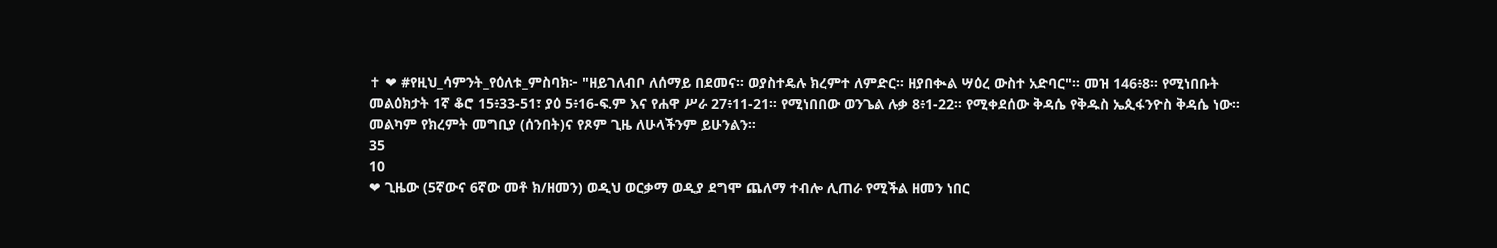✝ ❤ #የዚህ_ሳምንት_የዕለቱ_ምስባክ፦ "ዘይገለብቦ ለሰማይ በደመና። ወያስተዴሉ ክረምተ ለምድር። ዘያበቊል ሣዕረ ውስተ አድባር"። መዝ 146፥8። የሚነበቡት መልዕክታት 1ኛ ቆሮ 15፥33-51፣ ያዕ 5፥16-ፍ.ም እና የሐዋ ሥራ 27፥11-21። የሚነበበው ወንጌል ሉቃ 8፥1-22። የሚቀደሰው ቅዳሴ የቅዱስ ኤጲፋንዮስ ቅዳሴ ነው። መልካም የክረምት መግቢያ (ሰንበት)ና የጾም ጊዜ ለሁላችንም ይሁንልን።
35
10
❤ ጊዜው (5ኛውና 6ኛው መቶ ክ/ዘመን) ወዲህ ወርቃማ ወዲያ ደግሞ ጨለማ ተብሎ ሊጠራ የሚችል ዘመን ነበር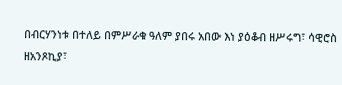በብርሃንነቱ በተለይ በምሥራቁ ዓለም ያበሩ አበው እነ ያዕቆብ ዘሥሩግ፣ ሳዊሮስ ዘአንጾኪያ፣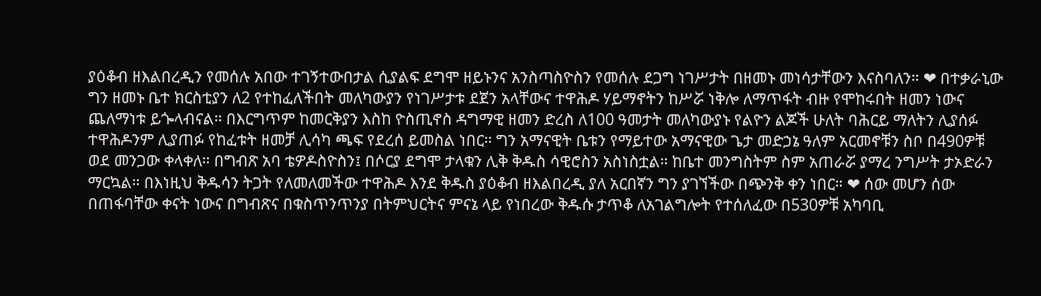ያዕቆብ ዘእልበረዲን የመሰሉ አበው ተገኝተውበታል ሲያልፍ ደግሞ ዘይኑንና አንስጣስዮስን የመሰሉ ደጋግ ነገሥታት በዘመኑ መነሳታቸውን እናስባለን። ❤ በተቃራኒው ግን ዘመኑ ቤተ ክርስቲያን ለ2 የተከፈለችበት መለካውያን የነገሥታቱ ደጀን አላቸውና ተዋሕዶ ሃይማኖትን ከሥሯ ነቅሎ ለማጥፋት ብዙ የሞከሩበት ዘመን ነውና ጨለማነቱ ይጐላብናል። በእርግጥም ከመርቅያን እስከ ዮስጢኖስ ዳግማዊ ዘመን ድረስ ለ100 ዓመታት መለካውያኑ የልዮን ልጆች ሁለት ባሕርይ ማለትን ሊያሰፉ ተዋሕዶንም ሊያጠፉ የከፈቱት ዘመቻ ሊሳካ ጫፍ የደረሰ ይመስል ነበር። ግን አማናዊት ቤቱን የማይተው አማናዊው ጌታ መድኃኔ ዓለም አርመኖቹን ስቦ በ490ዎቹ ወደ መንጋው ቀላቀለ። በግብጽ አባ ቴዎዶስዮስን፤ በሶርያ ደግሞ ታላቁን ሊቅ ቅዱስ ሳዊሮስን አስነስቷል። ከቤተ መንግስትም ስም አጠራሯ ያማረ ንግሥት ታኦድራን ማርኳል። በእነዚህ ቅዱሳን ትጋት የለመለመችው ተዋሕዶ እንደ ቅዱስ ያዕቆብ ዘእልበረዲ ያለ አርበኛን ግን ያገኘችው በጭንቅ ቀን ነበር። ❤ ሰው መሆን ሰው በጠፋባቸው ቀናት ነውና በግብጽና በቁስጥንጥንያ በትምህርትና ምናኔ ላይ የነበረው ቅዱሱ ታጥቆ ለአገልግሎት የተሰለፈው በ530ዎቹ አካባቢ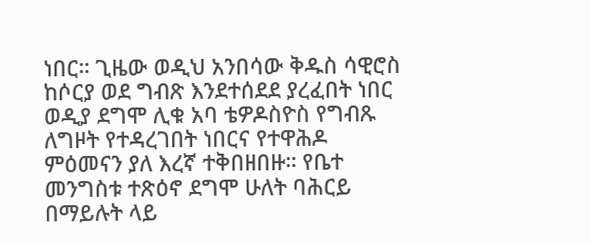ነበር። ጊዜው ወዲህ አንበሳው ቅዱስ ሳዊሮስ ከሶርያ ወደ ግብጽ እንደተሰደደ ያረፈበት ነበር ወዲያ ደግሞ ሊቁ አባ ቴዎዶስዮስ የግብጹ ለግዞት የተዳረገበት ነበርና የተዋሕዶ ምዕመናን ያለ እረኛ ተቅበዘበዙ። የቤተ መንግስቱ ተጽዕኖ ደግሞ ሁለት ባሕርይ በማይሉት ላይ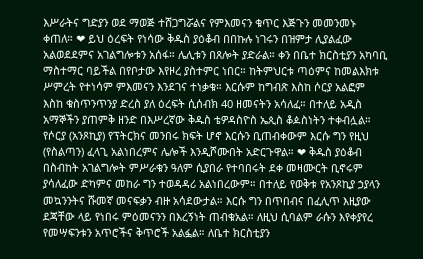እሥራትና ግድያን ወደ ማወጅ ተሸጋግሯልና የምእመናን ቁጥር እጅጉን መመንመኑ ቀጠለ። ❤ ይህ ዕረፍት የነሳው ቅዱስ ያዕቆብ በበኩሉ ነገሩን በዝምታ ሊያልፈው አልወደደምና አገልግሎቱን አሰፋ። ሌሊቱን በጸሎት ያድራል። ቀን በቤተ ክርስቲያን አካባቢ ማስተማር ባይችል በየቦታው እየዞረ ያስተምር ነበር። ከትምህርቱ ጣዕምና ከመልእክቱ ሥምረት የተነሳም ምእመናን እንደገና ተነቃቁ። እርሱም ከግብጽ እስከ ሶርያ አልፎም እስከ ቁስጥንጥንያ ድረስ ያለ ዕረፍት ሲሰብክ 40 ዘመናትን አሳለፈ። በተለይ አዲስ አማኞችን ያጠምቅ ዘንድ በእሥረኛው ቅዱስ ቴዎዳስዮስ ኤጲስ ቆዾስነትን ተቀብሏል። የሶርያ (አንጾኪያ) የፕትርክና መንበሩ ክፍት ሆኖ እርሱን ቢጠብቀውም እርሱ ግን የዚህ (የስልጣን) ፈላጊ አልነበረምና ሌሎች እንዲሾሙበት አድርጉዋል። ❤ ቅዱስ ያዕቆብ በስብከት አገልግሎት ምሥራቁን ዓለም ሲያበራ የተባበሩት ደቀ መዛሙርት ቢኖሩም ያሳለፈው ድካምና መከራ ግን ተወዳዳሪ አልነበረውም። በተለይ የወቅቱ የአንጾኪያ ኃያላን መኳንንትና ሹመኛ መናፍቃን ብዙ አሳደውታል። እርሱ ግን በጥበብና በፈሊጥ እዚያው ደጃቸው ላይ የነበሩ ምዕመናንን በእረኝነት ጠብቁአል። ለዚህ ሲባልም ራሱን እየቀያየረ የመሣፍንቱን አጥሮችና ቅጥሮች አልፏል። ለቤተ ክርስቲያን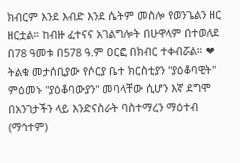ክብርም እንደ እብድ እንደ ሴትም መስሎ የወንጌልን ዘር ዘርቷል። ከብዙ ፈተናና አገልግሎት በሁዋላም በተወለደ በ78 ዓመቱ በ578 ዓ.ም ዐርፎ በክብር ተቀብሯል። ❤ ትልቁ መታሰቢያው የሶርያ ቤተ ክርስቲያን "ያዕቆባዊት" ምዕመኑ "ያዕቆባውያን" መባላቸው ሲሆን እኛ ደግሞ በአንገታችን ላይ እንድናስራት ባስተማረን ማዕተብ (ማኅተም)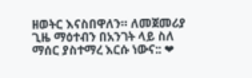ዘወትር እናስበዋለን። ለመጀመሪያ ጊዜ ማዕተብን በአንገት ላይ ስለ ማሰር ያስተማረ እርሱ ነውና:: ❤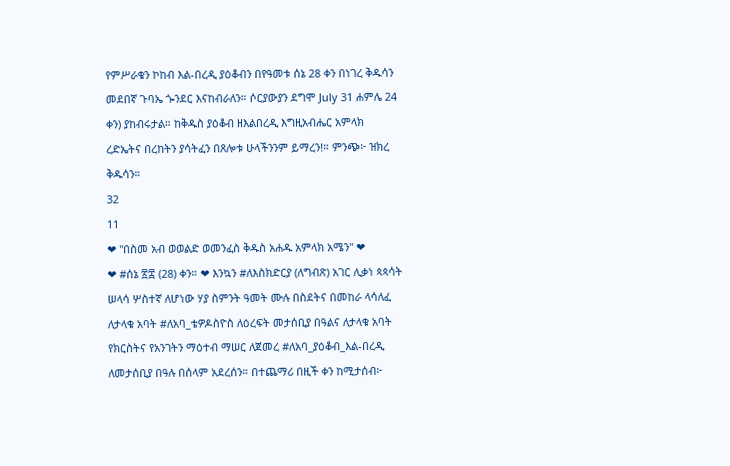የምሥራቁን ኮከብ እል-በረዲ ያዕቆብን በየዓመቱ ሰኔ 28 ቀን በነገረ ቅዱሳን መደበኛ ጉባኤ ጐንደር እናከብራለን። ሶርያውያን ደግሞ July 31 ሐምሌ 24 ቀን) ያከብሩታል። ከቅዱስ ያዕቆብ ዘእልበረዲ እግዚአብሔር አምላክ ረድኤትና በረከትን ያሳትፈን በጸሎቱ ሁላችንንም ይማረን!። ምንጭ፦ ዝክረ ቅዱሳን።
32
11
❤ "በስመ አብ ወወልድ ወመንፈስ ቅዱስ አሐዱ አምላክ አሜን" ❤            ❤ #ሰኔ ፳፰ (28) ቀን። ❤ እንኳን #ለእስክድርያ (ለግብጽ) አገር ሊቃነ ጳጳሳት ሠላሳ ሦስተኛ ለሆነው ሃያ ስምንት ዓመት ሙሉ በስደትና በመከራ ላሳለፈ ለታላቁ አባት #ለአባ_ቴዎዶስዮስ ለዕረፍት መታሰቢያ በዓልና ለታላቁ አባት የክርስትና የአንገትን ማዕተብ ማሠር ለጀመረ #ለአባ_ያዕቆብ_እል-በረዲ ለመታሰቢያ በዓሉ በሰላም አደረሰን። በተጨማሪ በዚች ቀን ከሚታሰብ፦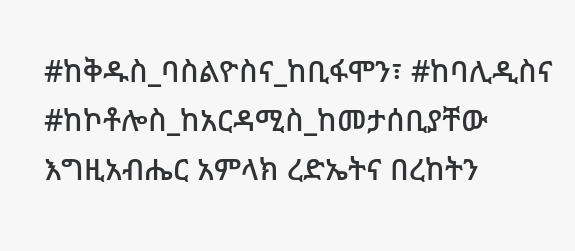#ከቅዱስ_ባስልዮስና_ከቢፋሞን፣ #ከባሊዲስና #ከኮቶሎስ_ከአርዳሚስ_ከመታሰቢያቸው እግዚአብሔር አምላክ ረድኤትና በረከትን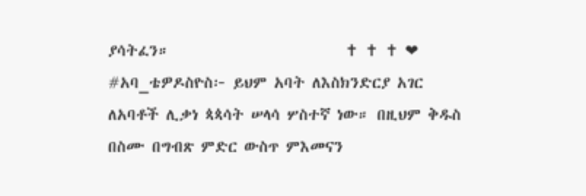ያሳትፈን።                         ✝ ✝ ✝ ❤ #አባ_ቴዎዶስዮስ፦ ይህም አባት ለእስክንድርያ አገር ለአባቶች ሊቃነ ጳጳሳት ሠላሳ ሦስተኛ ነው። በዚህም ቅዱስ በስሙ በግብጽ ምድር ውስጥ ምእመናን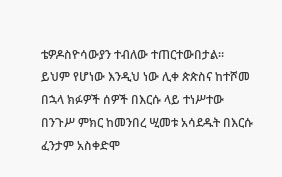ቴዎዶስዮሳውያን ተብለው ተጠርተውበታል። ይህም የሆነው እንዲህ ነው ሊቀ ጵጵስና ከተሾመ በኋላ ክፉዎች ሰዎች በእርሱ ላይ ተነሥተው በንጉሥ ምክር ከመንበረ ሢመቱ አሳደዱት በእርሱ ፈንታም አስቀድሞ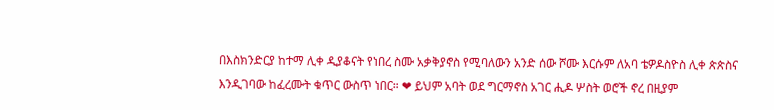በእስክንድርያ ከተማ ሊቀ ዲያቆናት የነበረ ስሙ አቃቅያኖስ የሚባለውን አንድ ሰው ሾሙ እርሱም ለአባ ቴዎዶስዮስ ሊቀ ጵጵስና እንዲገባው ከፈረሙት ቁጥር ውስጥ ነበር። ❤ ይህም አባት ወደ ግርማኖስ አገር ሒዶ ሦስት ወሮች ኖረ በዚያም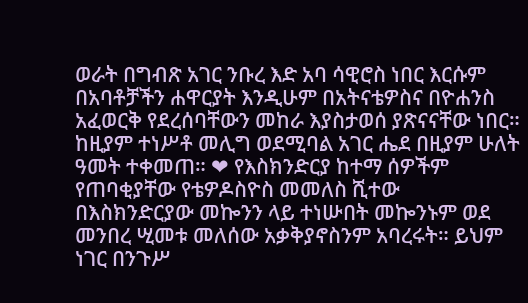ወራት በግብጽ አገር ንቡረ እድ አባ ሳዊሮስ ነበር እርሱም በአባቶቻችን ሐዋርያት እንዲሁም በአትናቴዎስና በዮሐንስ አፈወርቅ የደረሰባቸውን መከራ እያስታወሰ ያጽናናቸው ነበር። ከዚያም ተነሥቶ መሊግ ወደሚባል አገር ሔደ በዚያም ሁለት ዓመት ተቀመጠ። ❤ የእስክንድርያ ከተማ ሰዎችም የጠባቂያቸው የቴዎዶስዮስ መመለስ ሺተው በእስክንድርያው መኰንን ላይ ተነሡበት መኰንኑም ወደ መንበረ ሢመቱ መለሰው አቃቅያኖስንም አባረሩት። ይህም ነገር በንጉሥ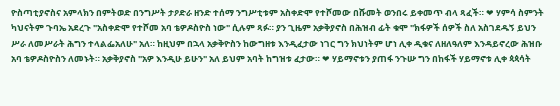ዮስጣቲያኖስና አምላክን በምትወድ በንግሥት ታዖድራ ዘንድ ተሰማ ንግሥቲቱም አስቀድሞ የተሾመው በሹመት ወንበሩ ይቀመጥ ብላ ጻፈች። ❤ ሃምሳ ስምንት ካህናትም ጉባኤ አደረጉ "አስቀድሞ የተሾመ አባ ቴዎዶስዮስ ነው" ሲሉም ጻፉ። ያን ጊዜም አቃቅያኖስ በሕዝብ ፊት ቁሞ "ክፋዎች ሰዎች ስለ አስገደዱኝ ይህን ሥራ ለመሥራት ሕግን ተላልፌአለሁ" አለ። ከዚህም በኋላ አቃቅዮስን ከውግዘቱ እንዲፈታው ነገር ግን ክህነትም ሆነ ሊቀ ዲቁና ለዘለዓለም እንዳይኖረው ሕዝቡ አባ ቴዎዶስዮስን ለመኑት። አቃቅያኖስ "አዎ እንዲሁ ይሁን" አለ ይህም አባት ከግዝቱ ፈታው። ❤ ሃይማኖቱን ያጠፋ ንጉሡ ግን በከፋች ሃይማኖቱ ሊቀ ጳጳሳት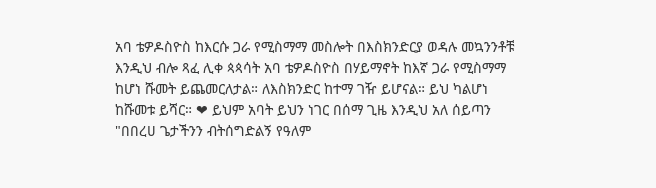አባ ቴዎዶስዮስ ከእርሱ ጋራ የሚስማማ መስሎት በእስክንድርያ ወዳሉ መኳንንቶቹ እንዲህ ብሎ ጻፈ ሊቀ ጳጳሳት አባ ቴዎዶስዮስ በሃይማኖት ከእኛ ጋራ የሚስማማ ከሆነ ሹመት ይጨመርለታል። ለእስክንድር ከተማ ገዥ ይሆናል። ይህ ካልሆነ ከሹመቱ ይሻር። ❤ ይህም አባት ይህን ነገር በሰማ ጊዜ እንዲህ አለ ሰይጣን "በበረሀ ጌታችንን ብትሰግድልኝ የዓለም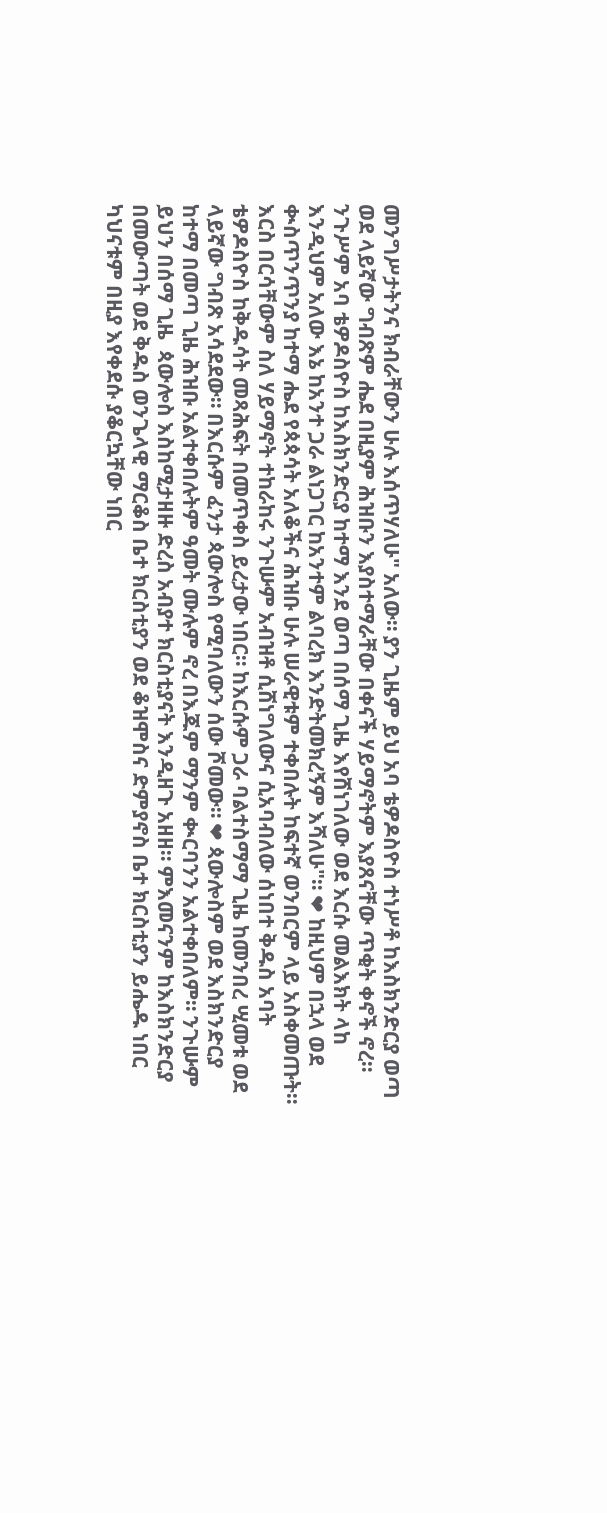መንግሥታትንና ክብራቸውን ሁሉ እሰጥሃለሁ" አለው። ያን ጊዜም ይህ አባ ቴዎዶስዮስ ተነሥቶ ከእስክንድርያ ወጣ ወደ ላይኛው ግብጽም ሔደ በዚያም ሕዝቡን እያስተማራቸው በቀናች ሃይማኖትም እያጸናቸው ጥቂት ቀኖች ኖረ። ንጉሥም አባ ቴዎዶስዮስ ከእስክንድርያ ከተማ እንደ ወጣ በሰማ ጊዜ እየሸነገለው ወደ እርሱ መልእክት ላከ እንዲህም አለው እኔ ከአንተ ጋራ ልነጋገር ከአንተም ልባረክ እንድትመክረኝም እሻለሁ"። ❤ ከዚህም በኋላ ወደ ቊስጥንጥንያ ከተማ ሔደ የጳጳሳት አለቆችና ሕዝቡ ሁሉ ሠራዊቱም ተቀበሉት ከፍተኛ ወንበርም ላይ አስቀመጡት። እርስ በርሳቸውም ስለ ሃይማኖት ተከራከሩ ንጉሡም አብዝቶ ሲሸነግለውና ሲአባብለው ሰነበተ ቅዱስ አባት ቴዎዶስዮስ ከቅዱሳት መጻሕፍት በመጥቀስ ይረታው ነበር። ከእርሱም ጋራ ባልተስማማ ጊዜ ከመንበረ ሢመቱ ወደ ላይኛው ግብጽ አሳደደው። በእርሱም ፈንታ ጳውሎስ የሚባለውን ሰው ሾመው። ❤ ጳውሎስም ወደ እስክንድርያ ከተማ በመጣ ጊዜ ሕዝቡ አልተቀበሉትም ዓመት ሙሉም ኖረ በእጁም ማንም ቊርባንን አልተቀበለም። ንጉሡም ይህን በሰማ ጊዜ  ጳውሎስ እስከሚታዘዙ ድረስ አብያተ ክርስቲያናት እንዲዘጉ አዘዘ። ምእመናንም ከእስክንድርያ በመውጣት ወደ ቅዱስ ወንጌላዊ ማርቆስ ቤተ ክርስቲያን ወደ ቆዝሞስና ድምያኖስ ቤተ ክርስቲያን ይሔዱ ነበር ካህናቱም በዚያ እየቀደሱ ያቆርኳቸው ነበር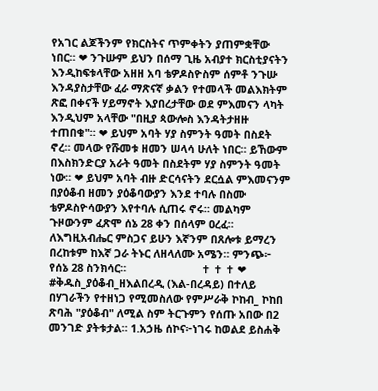የአገር ልጆችንም የክርስትና ጥምቀትን ያጠምቋቸው ነበር። ❤ ንጉሡም ይህን በሰማ ጊዜ አብያተ ክርስቲያናትን እንዲከፍቱላቸው አዘዘ አባ ቴዎዶስዮስም ሰምቶ ንጉሡ እንዳያስታቸው ፈራ ማጽናኛ ቃልን የተመላች መልእክትም ጽፎ በቀናች ሃይማኖት እያበረታቸው ወደ ምእመናን ላካት እንዲህም አላቸው "በዚያ ጳውሎስ እንዳትታዘዙ ተጠበቁ"። ❤ ይህም አባት ሃያ ስምንት ዓመት በስደት ኖረ። መላው የሹመቱ ዘመን ሠላሳ ሁለት ነበር። ይኸውም በእስክንድርያ አራት ዓመት በስደትም ሃያ ስምንት ዓመት ነው። ❤ ይህም አባት ብዙ ድርሳናትን ደርሷል ምእመናንም በያዕቆብ ዘመን ያዕቆባውያን እንደ ተባሉ በስሙ ቴዎዶስዮሳውያን እየተባሉ ሲጠሩ ኖሩ። መልካም ጉዞውንም ፈጽሞ ሰኔ 28 ቀን በሰላም ዐረፈ። ለእግዚአብሔር ምስጋና ይሁን እኛንም በጸሎቱ ይማረን በረከቱም ከእኛ ጋራ ትኑር ለዘላለሙ አሜን። ምንጭ፦ የሰኔ 28 ስንክሳር።                         ✝ ✝ ✝ ❤ #ቅዱስ_ያዕቆብ_ዘእልበረዲ (እል-በረዳይ) በተለይ በሃገራችን የተዘነጋ የሚመስለው የምሥራቅ ኮከብ_ ኮከበ ጽባሕ "ያዕቆብ" ለሚል ስም ትርጉምን የሰጡ አበው በ2 መንገድ ያትቱታል። 1.አኃዜ ሰኮና፦ነገሩ ከወልደ ይስሐቅ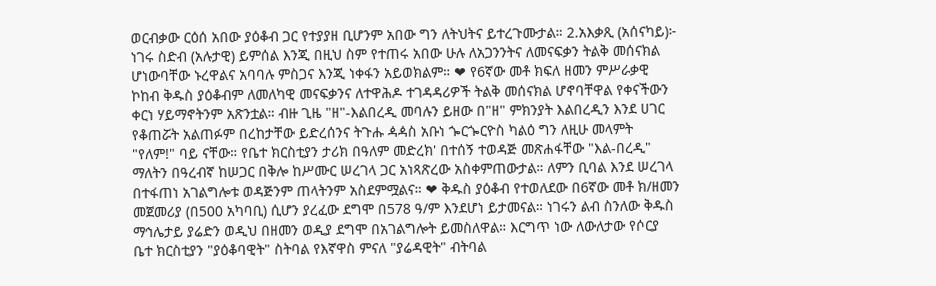ወርብቃው ርዕሰ አበው ያዕቆብ ጋር የተያያዘ ቢሆንም አበው ግን ለትህትና ይተረጉሙታል። 2.አእቃጺ (አሰናካይ)፦ ነገሩ ስድብ (አሉታዊ) ይምሰል እንጂ በዚህ ስም የተጠሩ አበው ሁሉ ለአጋንንትና ለመናፍቃን ትልቅ መሰናክል ሆነውባቸው ኑረዋልና አባባሉ ምስጋና እንጂ ነቀፋን አይወክልም። ❤ የ6ኛው መቶ ክፍለ ዘመን ምሥራቃዊ ኮከብ ቅዱስ ያዕቆብም ለመለካዊ መናፍቃንና ለተዋሕዶ ተገዳዳሪዎች ትልቅ መሰናክል ሆኖባቸዋል የቀናችውን ቀርነ ሃይማኖትንም አጽንቷል። ብዙ ጊዜ "ዘ"-እልበረዲ መባሉን ይዘው በ"ዘ" ምክንያት እልበረዲን እንደ ሀገር የቆጠሯት አልጠፉም በረከታቸው ይድረሰንና ትጉሑ ዻዻስ አቡነ ጐርጐርዮስ ካልዕ ግን ለዚሁ መላምት "የለም!" ባይ ናቸው። የቤተ ክርስቲያን ታሪክ በዓለም መድረክ' በተሰኝ ተወዳጅ መጽሐፋቸው "እል-በረዲ" ማለትን በዓረብኛ ከሠጋር በቅሎ ከሥሙር ሠረገላ ጋር አነጻጽረው አስቀምጠውታል። ለምን ቢባል እንደ ሠረገላ በተፋጠነ አገልግሎቱ ወዳጅንም ጠላትንም አስደምሟልና። ❤ ቅዱስ ያዕቆብ የተወለደው በ6ኛው መቶ ክ/ዘመን መጀመሪያ (በ500 አካባቢ) ሲሆን ያረፈው ደግሞ በ578 ዓ/ም እንደሆነ ይታመናል። ነገሩን ልብ ስንለው ቅዱስ ማኅሌታይ ያሬድን ወዲህ በዘመን ወዲያ ደግሞ በአገልግሎት ይመስለዋል። እርግጥ ነው ለውለታው የሶርያ ቤተ ክርስቲያን "ያዕቆባዊት" ስትባል የእኛዋስ ምናለ "ያሬዳዊት" ብትባል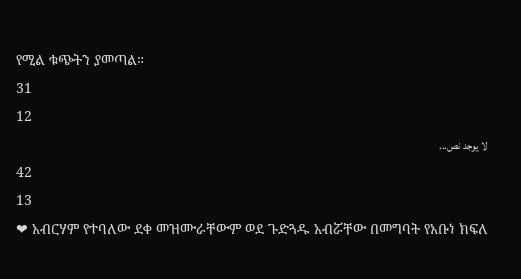የሚል ቁጭትን ያመጣል።
31
12
لا يوجد نص...
42
13
❤ አብርሃም የተባለው ደቀ መዝሙራቸውም ወደ ጉድጓዱ አብሯቸው በመግባት የአቡነ ክፍለ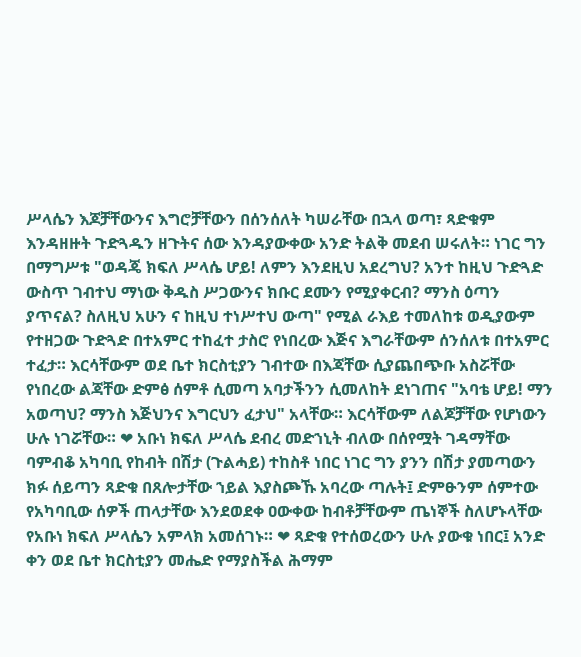ሥላሴን እጆቻቸውንና እግሮቻቸውን በሰንሰለት ካሠራቸው በኋላ ወጣ፣ ጻድቁም እንዳዘዙት ጉድጓዱን ዘጉትና ሰው እንዳያውቀው አንድ ትልቅ መደብ ሠሩለት። ነገር ግን በማግሥቱ "ወዳጄ ክፍለ ሥላሴ ሆይ! ለምን እንደዚህ አደረግህ? አንተ ከዚህ ጉድጓድ ውስጥ ገብተህ ማነው ቅዱስ ሥጋውንና ክቡር ደሙን የሚያቀርብ? ማንስ ዕጣን ያጥናል? ስለዚህ አሁን ና ከዚህ ተነሥተህ ውጣ" የሚል ራእይ ተመለከቱ ወዲያውም የተዘጋው ጉድጓድ በተአምር ተከፈተ ታስሮ የነበረው እጅና እግራቸውም ሰንሰለቱ በተአምር ተፈታ። እርሳቸውም ወደ ቤተ ክርስቲያን ገብተው በእጃቸው ሲያጨበጭቡ አስሯቸው የነበረው ልጃቸው ድምፅ ሰምቶ ሲመጣ አባታችንን ሲመለከት ደነገጠና "አባቴ ሆይ! ማን አወጣህ? ማንስ እጅህንና እግርህን ፈታህ" አላቸው። እርሳቸውም ለልጆቻቸው የሆነውን ሁሉ ነገሯቸው። ❤ አቡነ ክፍለ ሥላሴ ደብረ መድኀኒት ብለው በሰየሟት ገዳማቸው ባምብቆ አካባቢ የከብት በሽታ (ጉልሓይ) ተከስቶ ነበር ነገር ግን ያንን በሽታ ያመጣውን ክፉ ሰይጣን ጻድቁ በጸሎታቸው ኀይል እያስጮኹ አባረው ጣሉት፤ ድምፁንም ሰምተው የአካባቢው ሰዎች ጠላታቸው እንደወደቀ ዐውቀው ከብቶቻቸውም ጤነኞች ስለሆኑላቸው የአቡነ ክፍለ ሥላሴን አምላክ አመሰገኑ። ❤ ጻድቁ የተሰወረውን ሁሉ ያውቁ ነበር፤ አንድ ቀን ወደ ቤተ ክርስቲያን መሔድ የማያስችል ሕማም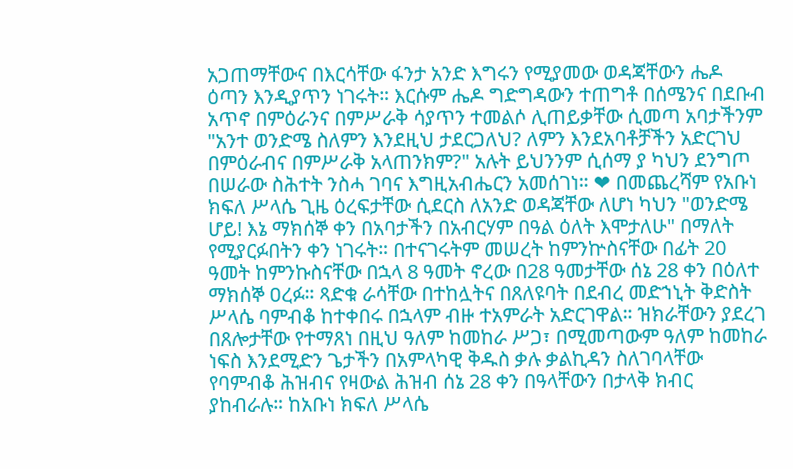አጋጠማቸውና በእርሳቸው ፋንታ አንድ እግሩን የሚያመው ወዳጃቸውን ሔዶ ዕጣን እንዲያጥን ነገሩት። እርሱም ሔዶ ግድግዳውን ተጠግቶ በሰሜንና በደቡብ አጥኖ በምዕራንና በምሥራቅ ሳያጥን ተመልሶ ሊጠይቃቸው ሲመጣ አባታችንም "አንተ ወንድሜ ስለምን እንደዚህ ታደርጋለህ? ለምን እንደአባቶቻችን አድርገህ በምዕራብና በምሥራቅ አላጠንክም?" አሉት ይህንንም ሲሰማ ያ ካህን ደንግጦ በሠራው ስሕተት ንስሓ ገባና እግዚአብሔርን አመሰገነ። ❤ በመጨረሻም የአቡነ ክፍለ ሥላሴ ጊዜ ዕረፍታቸው ሲደርስ ለአንድ ወዳጃቸው ለሆነ ካህን "ወንድሜ ሆይ! እኔ ማክሰኞ ቀን በአባታችን በአብርሃም በዓል ዕለት እሞታለሁ" በማለት የሚያርፉበትን ቀን ነገሩት። በተናገሩትም መሠረት ከምንኵስናቸው በፊት 20 ዓመት ከምንኩስናቸው በኋላ 8 ዓመት ኖረው በ28 ዓመታቸው ሰኔ 28 ቀን በዕለተ ማክሰኞ ዐረፉ። ጻድቁ ራሳቸው በተከሏትና በጸለዩባት በደብረ መድኀኒት ቅድስት ሥላሴ ባምብቆ ከተቀበሩ በኋላም ብዙ ተአምራት አድርገዋል። ዝክራቸውን ያደረገ በጸሎታቸው የተማጸነ በዚህ ዓለም ከመከራ ሥጋ፣ በሚመጣውም ዓለም ከመከራ ነፍስ እንደሚድን ጌታችን በአምላካዊ ቅዱስ ቃሉ ቃልኪዳን ስለገባላቸው የባምብቆ ሕዝብና የዛውል ሕዝብ ሰኔ 28 ቀን በዓላቸውን በታላቅ ክብር ያከብራሉ። ከአቡነ ክፍለ ሥላሴ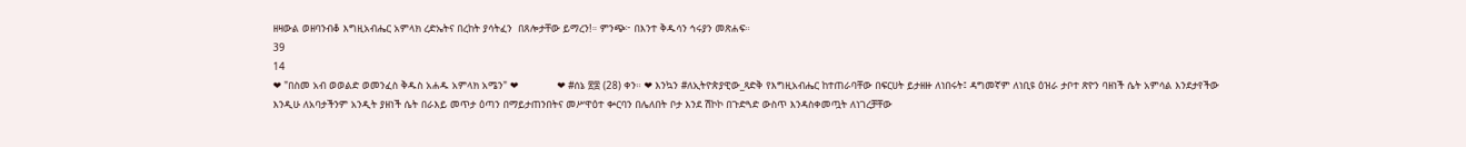ዘዛውል ወዘባንብቆ እግዚአብሔር አምላክ ረድኤትና በረከት ያሳትፈን  በጸሎታቸው ይማረን!። ምንጭ፦ በእንተ ቅዱሳን ኅሩያን መጽሐፍ።
39
14
❤ "በስመ አብ ወወልድ ወመንፈስ ቅዱስ አሐዱ አምላክ አሜን" ❤             ❤ #ሰኔ ፳፰ (28) ቀን። ❤ እንኳን #ለኢትዮጵያዊው_ጻድቅ የእግዚአብሔር ከተጠራባቸው በፍርሀት ይታዘዙ ለነበሩት፤ ዳግመኛም ለነቢዩ ዕዝራ ታቦተ ጽዮን ባዘነች ሴት አምሳል እንደታየችው እንዲሁ ለአባታችንም አንዲት ያዘነች ሴት በራእይ መጥታ ዕጣን በማይታጠንበትና መሥዋዕተ ቍርባን በሌለበት ቦታ እንደ ሽኮኮ በጉድጓድ ውስጥ እንዳስቀመጧት ለነገረቻቸው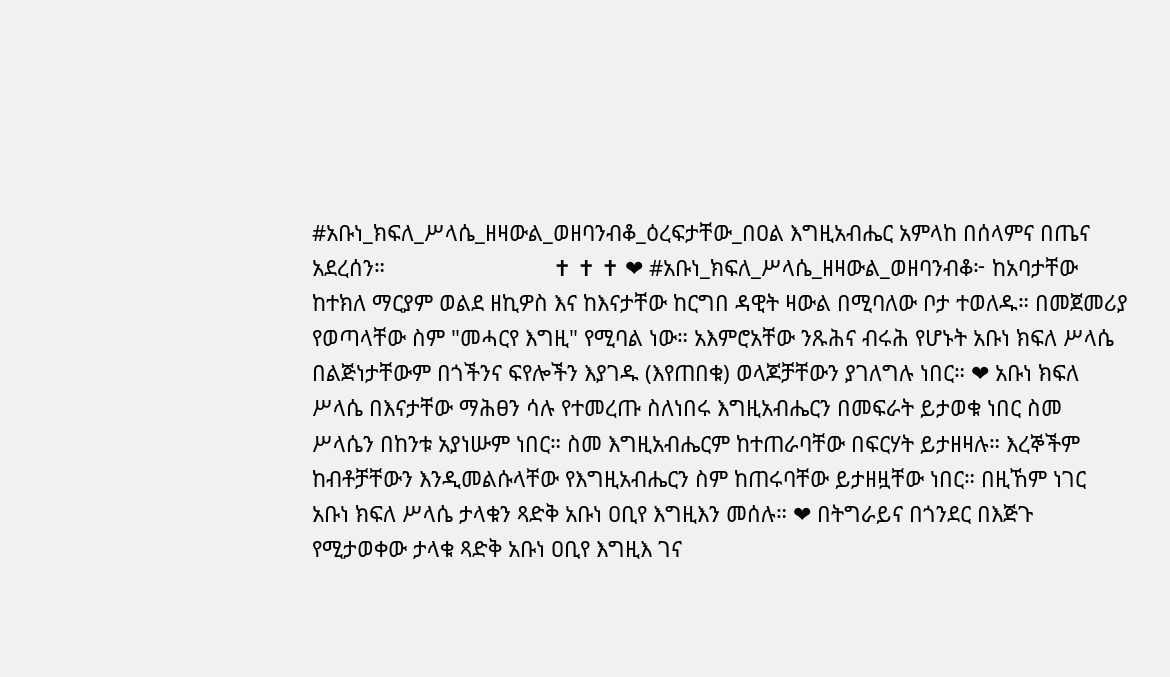#አቡነ_ክፍለ_ሥላሴ_ዘዛውል_ወዘባንብቆ_ዕረፍታቸው_በዐል እግዚአብሔር አምላከ በሰላምና በጤና አደረሰን።                            ✝ ✝ ✝ ❤ #አቡነ_ክፍለ_ሥላሴ_ዘዛውል_ወዘባንብቆ፦ ከአባታቸው ከተክለ ማርያም ወልደ ዘኪዎስ እና ከእናታቸው ከርግበ ዳዊት ዛውል በሚባለው ቦታ ተወለዱ። በመጀመሪያ የወጣላቸው ስም "መሓርየ እግዚ" የሚባል ነው። አእምሮአቸው ንጹሕና ብሩሕ የሆኑት አቡነ ክፍለ ሥላሴ በልጅነታቸውም በጎችንና ፍየሎችን እያገዱ (እየጠበቁ) ወላጆቻቸውን ያገለግሉ ነበር። ❤ አቡነ ክፍለ ሥላሴ በእናታቸው ማሕፀን ሳሉ የተመረጡ ስለነበሩ እግዚአብሔርን በመፍራት ይታወቁ ነበር ስመ ሥላሴን በከንቱ አያነሡም ነበር። ስመ እግዚአብሔርም ከተጠራባቸው በፍርሃት ይታዘዛሉ። እረኞችም ከብቶቻቸውን እንዲመልሱላቸው የእግዚአብሔርን ስም ከጠሩባቸው ይታዘዟቸው ነበር። በዚኸም ነገር አቡነ ክፍለ ሥላሴ ታላቁን ጻድቅ አቡነ ዐቢየ እግዚእን መሰሉ። ❤ በትግራይና በጎንደር በእጅጉ የሚታወቀው ታላቁ ጻድቅ አቡነ ዐቢየ እግዚእ ገና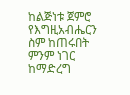ከልጅነቱ ጀምሮ የእግዚአብሔርን ስም ከጠሩበት ምንም ነገር ከማድረግ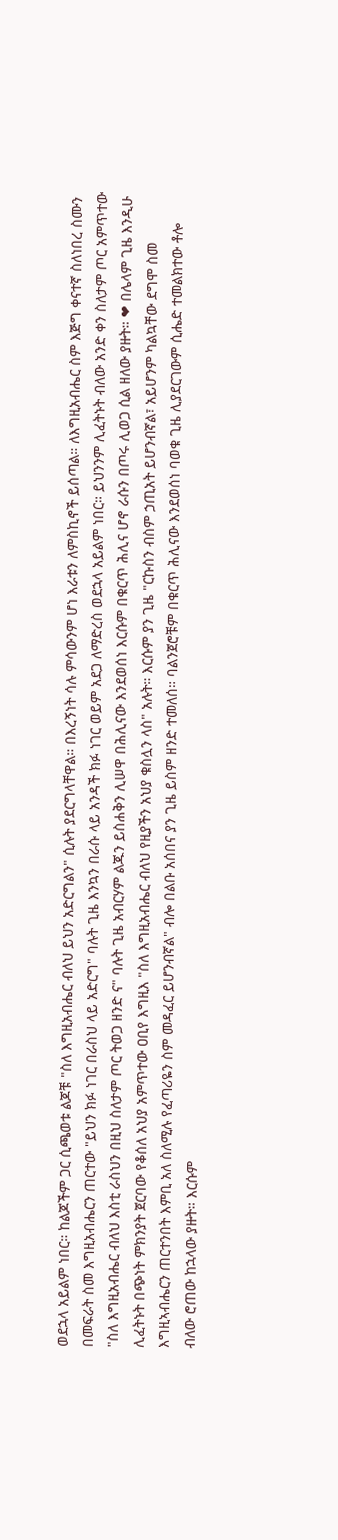ወደኋላ አይልም ነበር። ከልጆችም ጋር ሲጫወቱ ልጆቹ "ስለ እግዚአብሔር ብለህ ይህን አድርግልን" ሲሉት ያደርግላቸዋል። በእረኝነት ሳሉ ምሳውንም ሆነ እራቱን ለምስኪኖች ይሰጣል። ለእግዚአብሔር ስም እጅግ ቀናተኛ ስለነበረ ስሙን በመፍራት ስመ እግዚአብሔርን ጠርተው "ይህን ክፉ ነገር በራስህ ላይ አድርግ" ባሉት ጊዜ እንኳን በራሱ ላይ አንዳች ክፉ ነገር ወይም አደጋ ለማድረስ ወደኋላ አይልም ነበር። ይህንንም ሊፈትኑት ብለው አንድ ቀን ስለታም ጦር አምጥተው "ስለ እግዚአብሔር ብለህ እስቲ ራስህን በዚህ ስለታም ጦር ትወጋ ዘንድ ና" ባሉት ጊዜ አብርሃም ልጁን ይስሐቅን ሊሠዋ በሕሊናው እንደወሰነ እርሱም በቁርጥ ሕሊና ሆኖ ራሱን በጦሩ ሊወጋ ሲል ዘለው ያዙት። ❤ በሌላም ጊዜ እንዲሁ ሊፈትኑት በጭነት ምክንያት ጀርባው የቆሰለ አህያ አምጥተው ዐቢየ እግዚእ "ስለ እግዚአብሔር ብለህ የዚያችን አህያ ቁስሏን ላስ" አሉት። እርሱም ያን ጊዜ "ርኩስን ብስም ኃጢአት ይሆንብኛል፣ አይሆንም ካልኳቸው ደግሞ ስመ እግዚኣብሔርን ጠርተንበት እምቢ አለ ስለሚሉ የፈጣሪዬን ስም መዳፈር ይሆንብኛል" ብሎ በልቡ አሰበና ያን ጊዜ ይስም ዘንድ ተመለሰ። ባልንጀሮቹም በቁርጥ ሕሊናው እንደወሰነ ባወቁ ጊዜ ሊያደርገውም ሲሔድ ተመልክተው ቶሎ ብለው ሮጠው ከኋላው ያዙት። እርሱም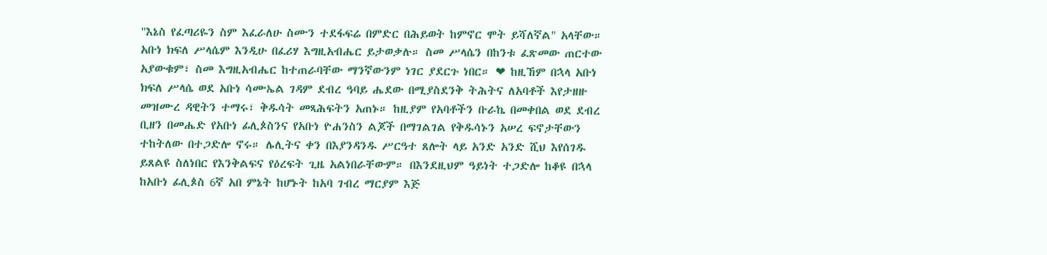"እኔስ የፈጣሪዬን ስም እፈራለሁ ስሙን ተደፋፍሬ በምድር በሕይወት ከምኖር ሞት ይሻለኛል" አላቸው። አቡነ ክፍለ ሥላሴም እንዲሁ በፈሪሃ እግዚአብሔር ይታወቃሉ። ስመ ሥላሴን በከንቱ ፈጽመው ጠርተው አያውቁም፣ ስመ እግዚአብሔር ከተጠራባቸው ማንኛውንም ነገር ያደርጉ ነበር። ❤ ከዚኸም በኋላ አቡነ ክፍለ ሥላሴ ወደ አቡነ ሳሙኤል ገዳም ደብረ ዓባይ ሔደው በሚያስደንቅ ትሕትና ለአባቶች እየታዘዙ መዝሙረ ዳዊትን ተማሩ፣ ቅዱሳት መጻሕፍትን አጠኑ። ከዚያም የአባቶችን ቡራኬ በመቀበል ወደ ደብረ ቢዘን በመሔድ የአቡነ ፊሊጶስንና የአቡነ ዮሐንስን ልጆች በማገልገል የቅዱሳኑን አሠረ ፍኖታቸውን ተከትለው በተጋድሎ ኖሩ። ሌሊትና ቀን በእያንዳንዱ ሥርዓተ ጸሎት ላይ አንድ አንድ ሺህ እየሰገዱ ይጸልዩ ስለነበር የእንቅልፍና የዕረፍት ጊዜ አልነበራቸውም። በእንደዚህም ዓይነት ተጋድሎ ከቆዩ በኋላ ከአቡነ ፊሊጶስ 6ኛ አበ ምኔት ከሆኑት ከአባ ገብረ ማርያም እጅ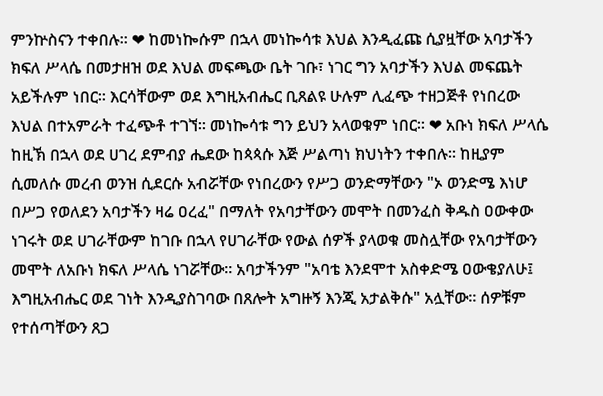ምንኵስናን ተቀበሉ። ❤ ከመነኰሱም በኋላ መነኰሳቱ እህል እንዲፈጩ ሲያዟቸው አባታችን ክፍለ ሥላሴ በመታዘዝ ወደ እህል መፍጫው ቤት ገቡ፣ ነገር ግን አባታችን እህል መፍጨት አይችሉም ነበር። እርሳቸውም ወደ እግዚአብሔር ቢጸልዩ ሁሉም ሊፈጭ ተዘጋጅቶ የነበረው እህል በተአምራት ተፈጭቶ ተገኘ። መነኰሳቱ ግን ይህን አላወቁም ነበር። ❤ አቡነ ክፍለ ሥላሴ ከዚኽ በኋላ ወደ ሀገረ ደምብያ ሔደው ከጳጳሱ እጅ ሥልጣነ ክህነትን ተቀበሉ። ከዚያም ሲመለሱ መረብ ወንዝ ሲደርሱ አብሯቸው የነበረውን የሥጋ ወንድማቸውን "ኦ ወንድሜ እነሆ በሥጋ የወለደን አባታችን ዛሬ ዐረፈ" በማለት የአባታቸውን መሞት በመንፈስ ቅዱስ ዐውቀው ነገሩት ወደ ሀገራቸውም ከገቡ በኋላ የሀገራቸው የውል ሰዎች ያላወቁ መስሏቸው የአባታቸውን መሞት ለአቡነ ክፍለ ሥላሴ ነገሯቸው። አባታችንም "አባቴ እንደሞተ አስቀድሜ ዐውቄያለሁ፤ እግዚአብሔር ወደ ገነት እንዲያስገባው በጸሎት አግዙኝ እንጂ አታልቅሱ" አሏቸው። ሰዎቹም የተሰጣቸውን ጸጋ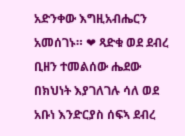አድንቀው እግዚአብሔርን አመሰገኑ። ❤ ጻድቁ ወደ ደብረ ቢዘን ተመልሰው ሔደው በክህነት እያገለገሉ ሳለ ወደ አቡነ እንድርያስ ሰፍኣ ደብረ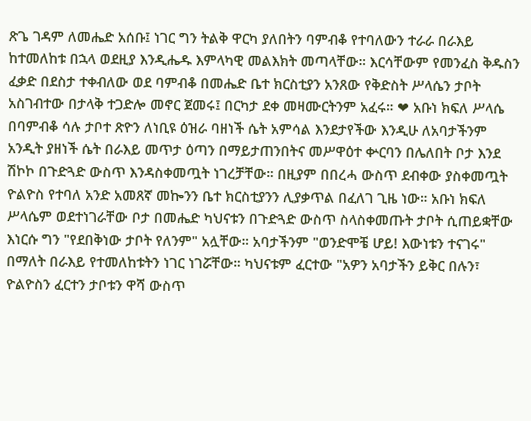ጽጌ ገዳም ለመሔድ አሰቡ፤ ነገር ግን ትልቅ ዋርካ ያለበትን ባምብቆ የተባለውን ተራራ በራእይ ከተመለከቱ በኋላ ወደዚያ እንዲሔዱ እምላካዊ መልእክት መጣላቸው። እርሳቸውም የመንፈስ ቅዱስን ፈቃድ በደስታ ተቀብለው ወደ ባምብቆ በመሔድ ቤተ ክርስቲያን አንጸው የቅድስት ሥላሴን ታቦት አስገብተው በታላቅ ተጋድሎ መኖር ጀመሩ፤ በርካታ ደቀ መዛሙርትንም አፈሩ። ❤ አቡነ ክፍለ ሥላሴ በባምብቆ ሳሉ ታቦተ ጽዮን ለነቢዩ ዕዝራ ባዘነች ሴት አምሳል እንደታየችው እንዲሁ ለአባታችንም አንዲት ያዘነች ሴት በራእይ መጥታ ዕጣን በማይታጠንበትና መሥዋዕተ ቍርባን በሌለበት ቦታ እንደ ሽኮኮ በጉድጓድ ውስጥ እንዳስቀመጧት ነገረቻቸው። በዚያም በበረሓ ውስጥ ደብቀው ያስቀመጧት ዮልዮስ የተባለ አንድ አመጸኛ መኰንን ቤተ ክርስቲያንን ሊያቃጥል በፈለገ ጊዜ ነው። አቡነ ክፍለ ሥላሴም ወደተነገራቸው ቦታ በመሔድ ካህናቱን በጉድጓድ ውስጥ ስላስቀመጡት ታቦት ሲጠይቋቸው እነርሱ ግን "የደበቅነው ታቦት የለንም" አሏቸው። አባታችንም "ወንድሞቼ ሆይ! እውነቱን ተናገሩ" በማለት በራእይ የተመለከቱትን ነገር ነገሯቸው። ካህናቱም ፈርተው "አዎን አባታችን ይቅር በሉን፣ ዮልዮስን ፈርተን ታቦቱን ዋሻ ውስጥ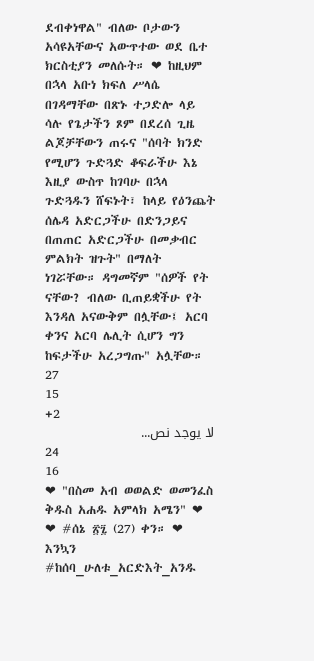ደብቀነዋል" ብለው ቦታውን አሳዩአቸውና አውጥተው ወደ ቤተ ክርስቲያን መለሱት። ❤ ከዚህም በኋላ አቡነ ክፍለ ሥላሴ በገዳማቸው በጽኑ ተጋድሎ ላይ ሳሉ የጌታችን ጾም በደረሰ ጊዜ ልጆቻቸውን ጠሩና "ሰባት ክንድ የሚሆን ጉድጓድ ቆፍራችሁ እኔ እዚያ ውስጥ ከገባሁ በኋላ ጉድጓዱን ሸፍኑት፣ ከላይ የዕንጨት ሰሌዳ አድርጋችሁ በድንጋይና በጠጠር አድርጋችሁ በመቃብር ምልክት ዝጉት" በማለት ነገሯቸው። ዳግመኛም "ሰዎች የት ናቸው? ብለው ቢጠይቋችሁ የት እንዳለ አናውቅም በሏቸው፤ አርባ ቀንና አርባ ሌሊት ሲሆን ግን ከፍታችሁ አረጋግጡ" አሏቸው።
27
15
+2
لا يوجد نص...
24
16
❤ "በስመ አብ ወወልድ ወመንፈስ ቅዱስ አሐዱ አምላክ አሜን" ❤               ❤ #ሰኔ ፳፯ (27) ቀን። ❤ እንኳን #ከሰባ_ሁለቱ_አርድእት_አንዱ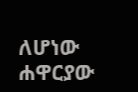ለሆነው ሐዋርያው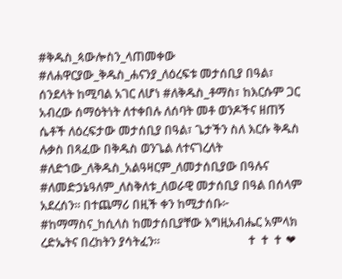#ቅዱስ_ጳውሎስን_ላጠመቀው #ለሐዋርያው_ቅዱስ_ሐናንያ_ለዕረፍቱ መታሰቢያ በዓል፣ ሰንደላት ከሚባል አገር ለሆነ #ለቅዱስ_ቶማስ፣ ከእርሱም ጋር አብረው ሰማዕትነት ለተቀበሉ ለሰባት መቶ ወንዶችና ዘጠኝ ሴቶች ለዕረፍታው መታሰቢያ በዓል፣ ጌታችን ስለ እርሱ ቅዱስ ሉቃስ በጻፈው በቅዱስ ወንጌል ለተናገረለት #ለድኀው_ለቅዱስ_አልዓዛርም_ለመታሰቢያው በዓሉና #ለመድኃኔዓለም_ለስቅለቱ_ለወራዊ መታሰቢያ በዓል በሰላም አደረሰን። በተጨማሪ በዚች ቀን ከሚታሰቡ፦ #ከማማስና_ከሲላስ ከመታሰቢያቸው እግዚአብሔር አምላክ ረድኤትና በረከትን ያሳትፈን።                             ✝ ✝ ✝ ❤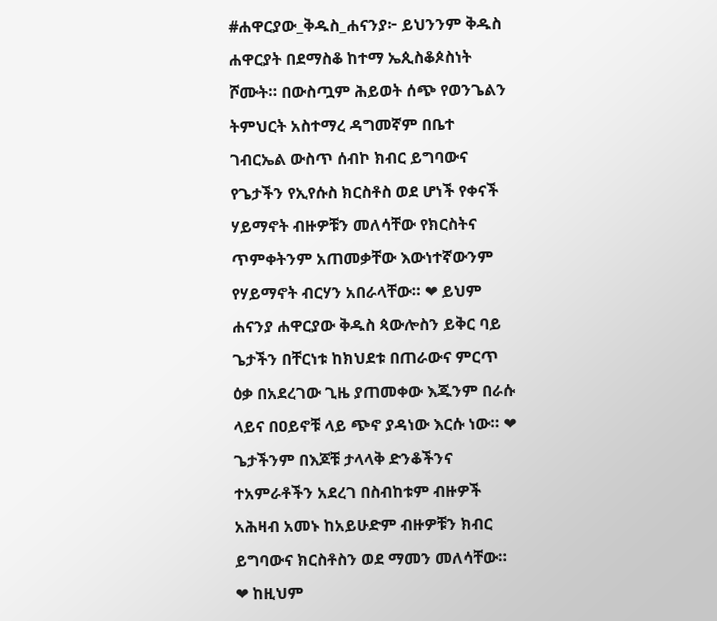#ሐዋርያው_ቅዱስ_ሐናንያ፦ ይህንንም ቅዱስ ሐዋርያት በደማስቆ ከተማ ኤጲስቆጶስነት ሾሙት። በውስጧም ሕይወት ሰጭ የወንጌልን ትምህርት አስተማረ ዳግመኛም በቤተ ገብርኤል ውስጥ ሰብኮ ክብር ይግባውና የጌታችን የኢየሱስ ክርስቶስ ወደ ሆነች የቀናች ሃይማኖት ብዙዎቹን መለሳቸው የክርስትና ጥምቀትንም አጠመቃቸው እውነተኛውንም የሃይማኖት ብርሃን አበራላቸው። ❤ ይህም ሐናንያ ሐዋርያው ቅዱስ ጳውሎስን ይቅር ባይ ጌታችን በቸርነቱ ከክህደቱ በጠራውና ምርጥ ዕቃ በአደረገው ጊዜ ያጠመቀው እጁንም በራሱ ላይና በዐይኖቹ ላይ ጭኖ ያዳነው እርሱ ነው። ❤ ጌታችንም በእጆቹ ታላላቅ ድንቆችንና ተአምራቶችን አደረገ በስብከቱም ብዙዎች አሕዛብ አመኑ ከአይሁድም ብዙዎቹን ክብር ይግባውና ክርስቶስን ወደ ማመን መለሳቸው። ❤ ከዚህም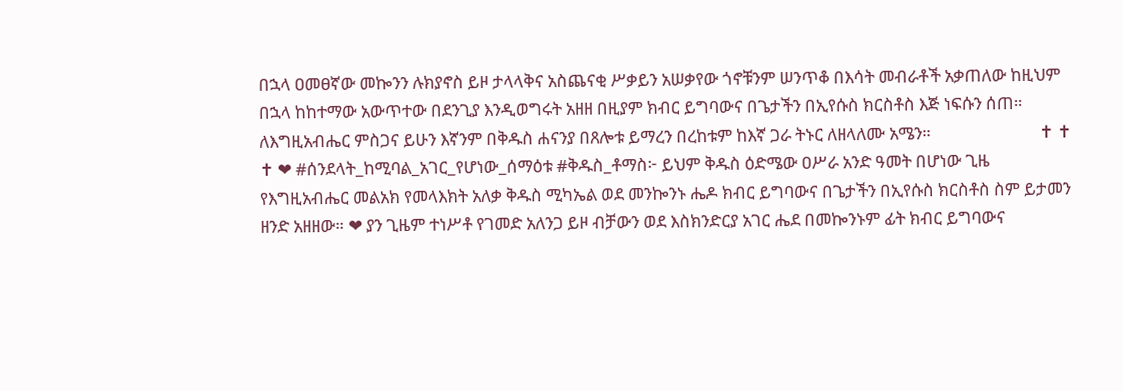በኋላ ዐመፀኛው መኰንን ሉክያኖስ ይዞ ታላላቅና አስጨናቂ ሥቃይን አሠቃየው ጎኖቹንም ሠንጥቆ በእሳት መብራቶች አቃጠለው ከዚህም በኋላ ከከተማው አውጥተው በደንጊያ እንዲወግሩት አዘዘ በዚያም ክብር ይግባውና በጌታችን በኢየሱስ ክርስቶስ እጅ ነፍሱን ሰጠ። ለእግዚአብሔር ምስጋና ይሁን እኛንም በቅዱስ ሐናንያ በጸሎቱ ይማረን በረከቱም ከእኛ ጋራ ትኑር ለዘላለሙ አሜን።                           ✝ ✝ ✝ ❤ #ሰንደላት_ከሚባል_አገር_የሆነው_ሰማዕቱ #ቅዱስ_ቶማስ፦ ይህም ቅዱስ ዕድሜው ዐሥራ አንድ ዓመት በሆነው ጊዜ የእግዚአብሔር መልአክ የመላእክት አለቃ ቅዱስ ሚካኤል ወደ መንኰንኑ ሔዶ ክብር ይግባውና በጌታችን በኢየሱስ ክርስቶስ ስም ይታመን ዘንድ አዘዘው። ❤ ያን ጊዜም ተነሥቶ የገመድ አለንጋ ይዞ ብቻውን ወደ እስክንድርያ አገር ሔደ በመኰንኑም ፊት ክብር ይግባውና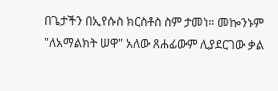በጌታችን በኢየሱስ ክርስቶስ ስም ታመነ። መኰንኑም "ለአማልክት ሠዋ" አለው ጸሐፊውም ሊያደርገው ቃል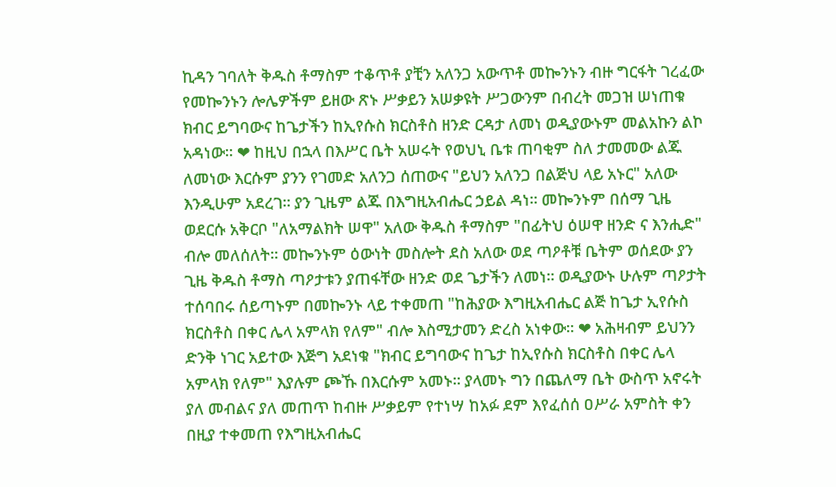ኪዳን ገባለት ቅዱስ ቶማስም ተቆጥቶ ያቺን አለንጋ አውጥቶ መኰንኑን ብዙ ግርፋት ገረፈው የመኰንኑን ሎሌዎችም ይዘው ጽኑ ሥቃይን አሠቃዩት ሥጋውንም በብረት መጋዝ ሠነጠቁ ክብር ይግባውና ከጌታችን ከኢየሱስ ክርስቶስ ዘንድ ርዳታ ለመነ ወዲያውኑም መልአኩን ልኮ አዳነው። ❤ ከዚህ በኋላ በእሥር ቤት አሠሩት የወህኒ ቤቱ ጠባቂም ስለ ታመመው ልጁ ለመነው እርሱም ያንን የገመድ አለንጋ ሰጠውና "ይህን አለንጋ በልጅህ ላይ አኑር" አለው እንዲሁም አደረገ። ያን ጊዜም ልጁ በእግዚአብሔር ኃይል ዳነ። መኰንኑም በሰማ ጊዜ ወደርሱ አቅርቦ "ለአማልክት ሠዋ" አለው ቅዱስ ቶማስም "በፊትህ ዕሠዋ ዘንድ ና እንሒድ" ብሎ መለሰለት። መኰንኑም ዕውነት መስሎት ደስ አለው ወደ ጣዖቶቹ ቤትም ወሰደው ያን ጊዜ ቅዱስ ቶማስ ጣዖታቱን ያጠፋቸው ዘንድ ወደ ጌታችን ለመነ። ወዲያውኑ ሁሉም ጣዖታት ተሰባበሩ ሰይጣኑም በመኰንኑ ላይ ተቀመጠ "ከሕያው እግዚአብሔር ልጅ ከጌታ ኢየሱስ ክርስቶስ በቀር ሌላ አምላክ የለም" ብሎ እስሚታመን ድረስ አነቀው። ❤ አሕዛብም ይህንን ድንቅ ነገር አይተው እጅግ አደነቁ "ክብር ይግባውና ከጌታ ከኢየሱስ ክርስቶስ በቀር ሌላ አምላክ የለም" እያሉም ጮኹ በእርሱም አመኑ። ያላመኑ ግን በጨለማ ቤት ውስጥ አኖሩት ያለ መብልና ያለ መጠጥ ከብዙ ሥቃይም የተነሣ ከአፉ ደም እየፈሰሰ ዐሥራ አምስት ቀን በዚያ ተቀመጠ የእግዚአብሔር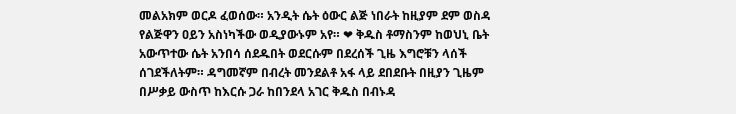መልአክም ወርዶ ፈወሰው። አንዲት ሴት ዕውር ልጅ ነበራት ከዚያም ደም ወስዳ የልጅዋን ዐይን አስነካችው ወዲያውኑም አየ። ❤ ቅዱስ ቶማስንም ከወህኒ ቤት አውጥተው ሴት አንበሳ ሰደዱበት ወደርሱም በደረሰች ጊዜ እግሮቹን ላሰች ሰገደችለትም። ዳግመኛም በብረት መንደልቶ አፋ ላይ ደበደቡት በዚያን ጊዜም በሥቃይ ውስጥ ከእርሱ ጋራ ከበንደላ አገር ቅዱስ በብኑዳ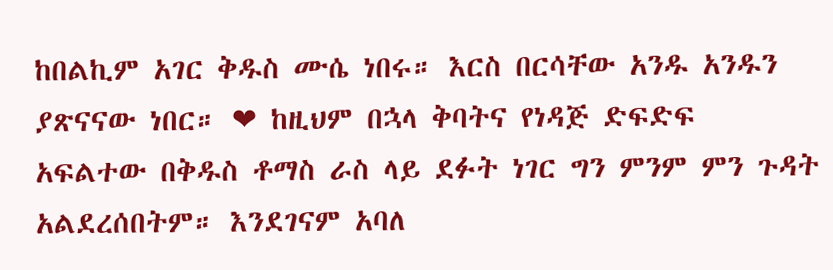ከበልኪም አገር ቅዱስ ሙሴ ነበሩ። እርስ በርሳቸው አንዱ አንዱን ያጽናናው ነበር። ❤ ከዚህም በኋላ ቅባትና የነዳጅ ድፍድፍ አፍልተው በቅዱስ ቶማስ ራስ ላይ ደፉት ነገር ግን ምንም ምን ጉዳት አልደረሰበትም። እንደገናም አባለ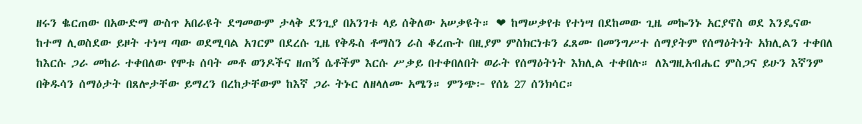ዘሩን ቈርጠው በአውድማ ውስጥ አበራዩት ደግመውም ታላቅ ደንጊያ በአንገቱ ላይ ሰቅለው አሠቃዩት። ❤ ከማሠቃየቱ የተነሣ በደከመው ጊዜ መኰንኑ አርያኖስ ወደ እንዴናው ከተማ ሊወስደው ይዞት ተነሣ ጣው ወደሚባል አገርም በደረሱ ጊዜ የቅዱስ ቶማስን ራስ ቆረጡት በዚያም ምስክርነቱን ፈጸሙ በመንግሥተ ሰማያትም የሰማዕትነት አክሊልን ተቀበለ ከእርሱ ጋራ መከራ ተቀበለው የሞቱ ሰባት መቶ ወንዶችና ዘጠኝ ሴቶችም እርሱ ሥቃይ በተቀበለበት ወራት የሰማዕትነት እክሊል ተቀበሉ። ለእግዚአብሔር ምስጋና ይሁን እኛንም በቅዱሳን ሰማዕታት በጸሎታቸው ይማረን በረከታቸውም ከእኛ ጋራ ትኑር ለዘላለሙ አሜን። ምንጭ፦ የሰኔ 27 ሰንክሳር።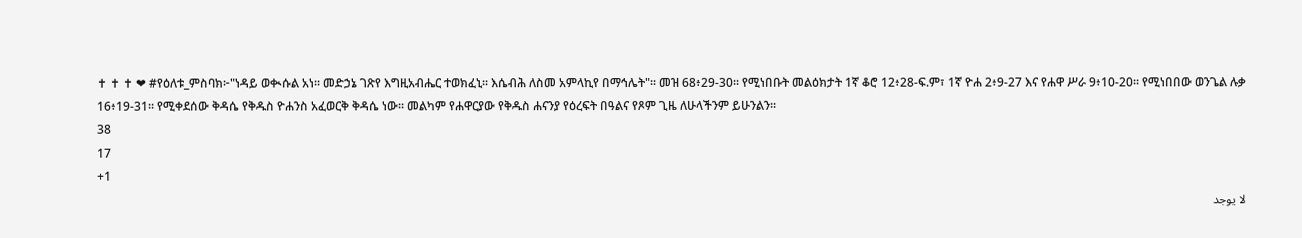✝ ✝ ✝ ❤ #የዕለቱ_ምስባክ፦"ነዳይ ወቊሱል አነ። መድኃኔ ገጽየ እግዚአብሔር ተወክፈኒ። እሴብሕ ለስመ አምላኪየ በማኅሌት"። መዝ 68፥29-30። የሚነበቡት መልዕክታት 1ኛ ቆሮ 12፥28-ፍ.ም፣ 1ኛ ዮሐ 2፥9-27 እና የሐዋ ሥራ 9፥10-20። የሚነበበው ወንጌል ሉቃ 16፥19-31። የሚቀደሰው ቅዳሴ የቅዱስ ዮሐንስ አፈወርቅ ቅዳሴ ነው። መልካም የሐዋርያው የቅዱስ ሐናንያ የዕረፍት በዓልና የጾም ጊዜ ለሁላችንም ይሁንልን።
38
17
+1
لا يوجد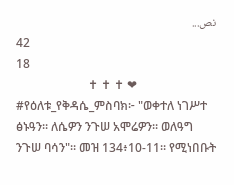نص...
42
18
                        ✝ ✝ ✝ ❤ #የዕለቱ_የቅዳሴ_ምስባክ፦ "ወቀተለ ነገሥተ ፅኑዓን። ለሴዎን ንጉሠ አሞሬዎን። ወለዓግ ንጉሠ ባሳን"። መዝ 134፥10-11። የሚነበቡት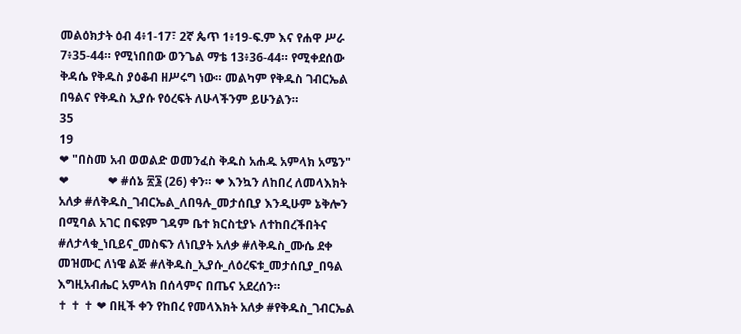መልዕክታት ዕብ 4፥1-17፣ 2ኛ ጴጥ 1፥19-ፍ.ም እና የሐዋ ሥራ 7፥35-44። የሚነበበው ወንጌል ማቴ 13፥36-44። የሚቀደሰው ቅዳሴ የቅዱስ ያዕቆብ ዘሥሩግ ነው። መልካም የቅዱስ ገብርኤል በዓልና የቅዱስ ኢያሱ የዕረፍት ለሁላችንም ይሁንልን።
35
19
❤ "በስመ አብ ወወልድ ወመንፈስ ቅዱስ አሐዱ አምላክ አሜን" ❤             ❤ #ሰኔ ፳፮ (26) ቀን። ❤ እንኳን ለከበረ ለመላእክት አለቃ #ለቅዱስ_ገብርኤል_ለበዓሉ_መታሰቢያ እንዲሁም ኔቅሎን በሚባል አገር በፍዩም ገዳም ቤተ ክርስቲያኑ ለተከበረችበትና #ለታላቁ_ነቢይና_መስፍን ለነቢያት አለቃ #ለቅዱስ_ሙሴ ደቀ መዝሙር ለነዌ ልጅ #ለቅዱስ_ኢያሱ_ለዕረፍቱ_መታሰቢያ_በዓል እግዚአብሔር አምላክ በሰላምና በጤና አደረሰን።                          ✝ ✝ ✝ ❤ በዚች ቀን የከበረ የመላእክት አለቃ #የቅዱስ_ገብርኤል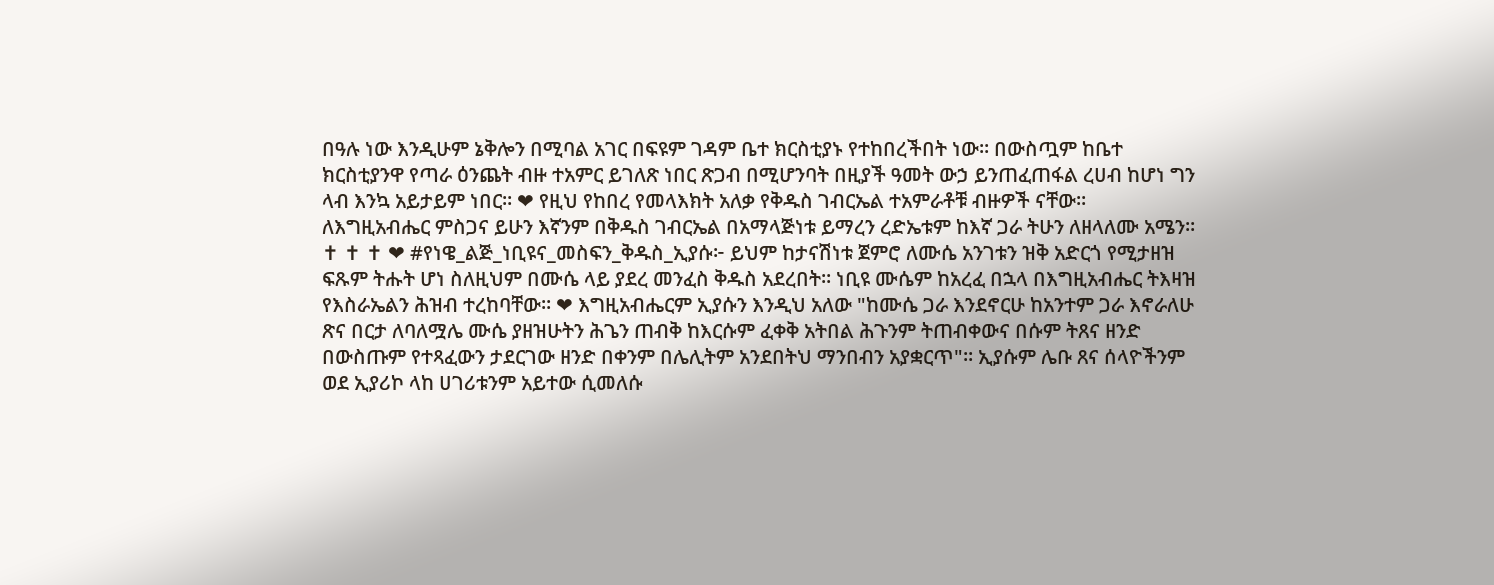በዓሉ ነው እንዲሁም ኔቅሎን በሚባል አገር በፍዩም ገዳም ቤተ ክርስቲያኑ የተከበረችበት ነው። በውስጧም ከቤተ ክርስቲያንዋ የጣራ ዕንጨት ብዙ ተአምር ይገለጽ ነበር ጽጋብ በሚሆንባት በዚያች ዓመት ውኃ ይንጠፈጠፋል ረሀብ ከሆነ ግን ላብ እንኳ አይታይም ነበር። ❤ የዚህ የከበረ የመላእክት አለቃ የቅዱስ ገብርኤል ተአምራቶቹ ብዙዎች ናቸው። ለእግዚአብሔር ምስጋና ይሁን እኛንም በቅዱስ ገብርኤል በአማላጅነቱ ይማረን ረድኤቱም ከእኛ ጋራ ትሁን ለዘላለሙ አሜን።                          ✝ ✝ ✝ ❤ #የነዌ_ልጅ_ነቢዩና_መስፍን_ቅዱስ_ኢያሱ፦ ይህም ከታናሽነቱ ጀምሮ ለሙሴ አንገቱን ዝቅ አድርጎ የሚታዘዝ ፍጹም ትሑት ሆነ ስለዚህም በሙሴ ላይ ያደረ መንፈስ ቅዱስ አደረበት። ነቢዩ ሙሴም ከአረፈ በኋላ በእግዚአብሔር ትእዛዝ የእስራኤልን ሕዝብ ተረከባቸው። ❤ እግዚአብሔርም ኢያሱን እንዲህ አለው "ከሙሴ ጋራ እንደኖርሁ ከአንተም ጋራ እኖራለሁ ጽና በርታ ለባለሟሌ ሙሴ ያዘዝሁትን ሕጌን ጠብቅ ከእርሱም ፈቀቅ አትበል ሕጉንም ትጠብቀውና በሱም ትጸና ዘንድ በውስጡም የተጻፈውን ታደርገው ዘንድ በቀንም በሌሊትም አንደበትህ ማንበብን አያቋርጥ"። ኢያሱም ሌቡ ጸና ሰላዮችንም ወደ ኢያሪኮ ላከ ሀገሪቱንም አይተው ሲመለሱ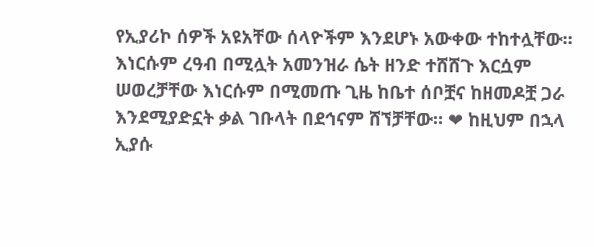የኢያሪኮ ሰዎች አዩአቸው ሰላዮችም እንደሆኑ አውቀው ተከተሏቸው። እነርሱም ረዓብ በሚሏት አመንዝራ ሴት ዘንድ ተሸሸጉ እርሷም ሠወረቻቸው እነርሱም በሚመጡ ጊዜ ከቤተ ሰቦቿና ከዘመዶቿ ጋራ እንደሚያድኗት ቃል ገቡላት በደኅናም ሸኘቻቸው። ❤ ከዚህም በኋላ ኢያሱ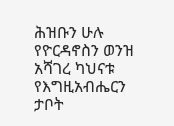ሕዝቡን ሁሉ የዮርዳኖስን ወንዝ አሻገረ ካህናቱ የእግዚአብሔርን ታቦት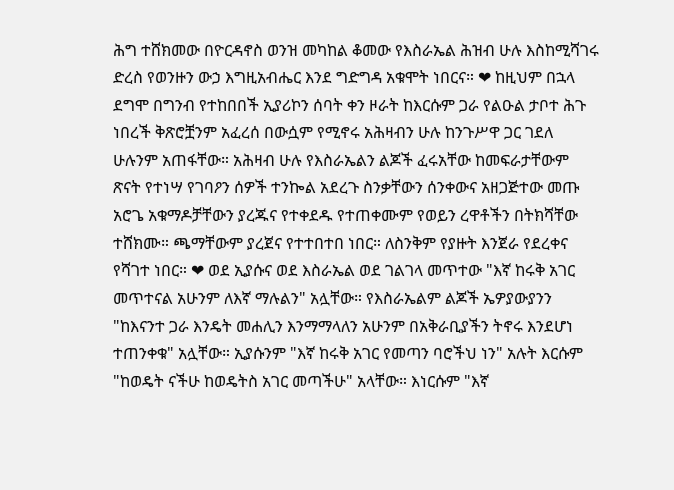ሕግ ተሸክመው በዮርዳኖስ ወንዝ መካከል ቆመው የእስራኤል ሕዝብ ሁሉ እስከሚሻገሩ ድረስ የወንዙን ውኃ እግዚአብሔር እንደ ግድግዳ አቁሞት ነበርና። ❤ ከዚህም በኋላ ደግሞ በግንብ የተከበበች ኢያሪኮን ሰባት ቀን ዞራት ከእርሱም ጋራ የልዑል ታቦተ ሕጉ ነበረች ቅጽሮቿንም አፈረሰ በውሷም የሚኖሩ አሕዛብን ሁሉ ከንጉሥዋ ጋር ገደለ ሁሉንም አጠፋቸው። አሕዛብ ሁሉ የእስራኤልን ልጆች ፈሩአቸው ከመፍራታቸውም ጽናት የተነሣ የገባዖን ሰዎች ተንኰል አደረጉ ስንቃቸውን ሰንቀውና አዘጋጅተው መጡ አሮጌ አቁማዶቻቸውን ያረጁና የተቀደዱ የተጠቀሙም የወይን ረዋቶችን በትክሻቸው ተሸክሙ። ጫማቸውም ያረጀና የተተበተበ ነበር። ለስንቅም የያዙት እንጀራ የደረቀና የሻገተ ነበር። ❤ ወደ ኢያሱና ወደ እስራኤል ወደ ገልገላ መጥተው "እኛ ከሩቅ አገር መጥተናል አሁንም ለእኛ ማሉልን" አሏቸው። የእስራኤልም ልጆች ኤዎያውያንን "ከእናንተ ጋራ እንዴት መሐሊን እንማማላለን አሁንም በአቅራቢያችን ትኖሩ እንደሆነ ተጠንቀቁ" አሏቸው። ኢያሱንም "እኛ ከሩቅ አገር የመጣን ባሮችህ ነን" አሉት እርሱም "ከወዴት ናችሁ ከወዴትስ አገር መጣችሁ" አላቸው። እነርሱም "እኛ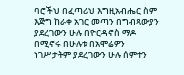ባሮችህ በፈጣሪህ እግዚአብሔር ስም እጅግ ከራቀ አገር መጣን በግብጻውያን ያደረገውን ሁሉ በዮርዳኖስ ማዶ በሚኖሩ በሁሉቱ በአሞሬዎን ነገሥታትም ያደረገውን ሁሉ ሰምተን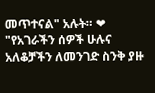መጥተናል" አሉት። ❤ "የአገራችን ሰዎች ሁሉና አለቆቻችን ለመንገድ ስንቅ ያዙ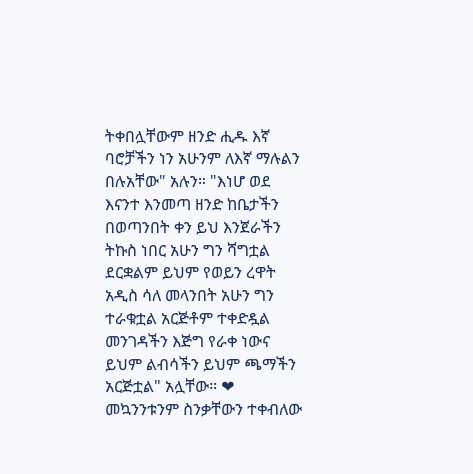ትቀበሏቸውም ዘንድ ሒዱ እኛ ባሮቻችን ነን አሁንም ለእኛ ማሉልን በሉአቸው" አሉን። "እነሆ ወደ እናንተ እንመጣ ዘንድ ከቤታችን በወጣንበት ቀን ይህ እንጀራችን ትኩስ ነበር አሁን ግን ሻግቷል ደርቋልም ይህም የወይን ረዋት አዲስ ሳለ መላንበት አሁን ግን ተራቁቷል አርጅቶም ተቀድዷል መንገዳችን እጅግ የራቀ ነውና ይህም ልብሳችን ይህም ጫማችን አርጅቷል" አሏቸው። ❤ መኳንንቱንም ስንቃቸውን ተቀብለው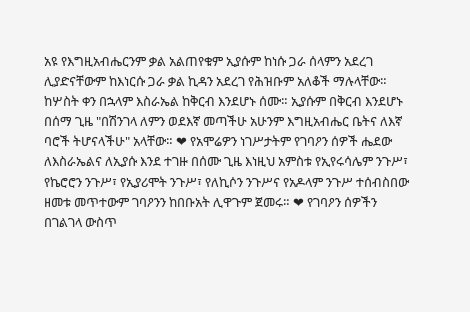አዩ የእግዚአብሔርንም ቃል አልጠየቁም ኢያሱም ከነሱ ጋራ ሰላምን አደረገ ሊያድናቸውም ከእነርሱ ጋራ ቃል ኪዳን አደረገ የሕዝቡም አለቆች ማሉላቸው። ከሦስት ቀን በኋላም እስራኤል ከቅርብ እንደሆኑ ሰሙ። ኢያሱም በቅርብ እንደሆኑ በሰማ ጊዜ "በሽንገላ ለምን ወደእኛ መጣችሁ አሁንም እግዚአብሔር ቤትና ለእኛ ባሮች ትሆናላችሁ" አላቸው። ❤ የአሞሬዎን ነገሥታትም የገባዖን ሰዎች ሔደው ለእስራኤልና ለኢያሱ እንደ ተገዙ በሰሙ ጊዜ እነዚህ አምስቱ የኢየሩሳሌም ንጉሥ፣ የኬሮሮን ንጉሥ፣ የኢያሪሞት ንጉሥ፣ የለኪሶን ንጉሥና የአዶላም ንጉሥ ተሰብስበው ዘመቱ መጥተውም ገባዖንን ከበቡአት ሊዋጉም ጀመሩ። ❤ የገባዖን ሰዎችን በገልገላ ውስጥ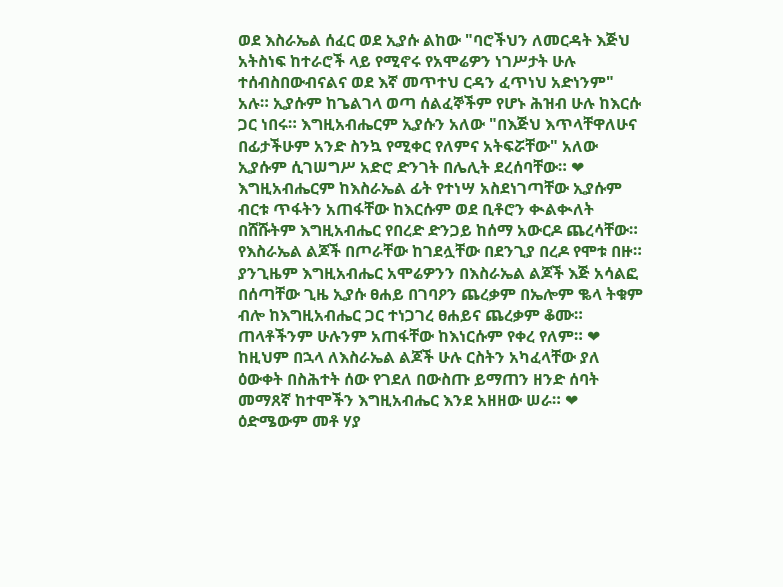ወደ እስራኤል ሰፈር ወደ ኢያሱ ልከው "ባሮችህን ለመርዳት እጅህ አትስነፍ ከተራሮች ላይ የሚኖሩ የአሞሬዎን ነገሥታት ሁሉ ተሰብስበውብናልና ወደ እኛ መጥተህ ርዳን ፈጥነህ አድነንም" አሉ። ኢያሱም ከጌልገላ ወጣ ሰልፈኞችም የሆኑ ሕዝብ ሁሉ ከእርሱ ጋር ነበሩ። እግዚአብሔርም ኢያሱን አለው "በእጅህ እጥላቸዋለሁና በፊታችሁም አንድ ስንኳ የሚቀር የለምና አትፍሯቸው" አለው ኢያሱም ሲገሠግሥ አድሮ ድንገት በሌሊት ደረሰባቸው። ❤ እግዚአብሔርም ከእስራኤል ፊት የተነሣ አስደነገጣቸው ኢያሱም ብርቱ ጥፋትን አጠፋቸው ከእርሱም ወደ ቢቶሮን ቊልቊለት በሸሹትም እግዚአብሔር የበረድ ድንጋይ ከሰማ አውርዶ ጨረሳቸው። የእስራኤል ልጆች በጦራቸው ከገደሏቸው በደንጊያ በረዶ የሞቱ በዙ። ያንጊዜም እግዚአብሔር አሞሬዎንን በእስራኤል ልጆች እጅ አሳልፎ በሰጣቸው ጊዜ ኢያሱ ፀሐይ በገባዖን ጨረቃም በኤሎም ቈላ ትቁም ብሎ ከእግዚአብሔር ጋር ተነጋገረ ፀሐይና ጨረቃም ቆሙ። ጠላቶችንም ሁሉንም አጠፋቸው ከእነርሱም የቀረ የለም። ❤ ከዚህም በኋላ ለእስራኤል ልጆች ሁሉ ርስትን አካፈላቸው ያለ ዕውቀት በስሕተት ሰው የገደለ በውስጡ ይማጠን ዘንድ ሰባት መማጸኛ ከተሞችን እግዚአብሔር እንደ አዘዘው ሠራ። ❤ ዕድሜውም መቶ ሃያ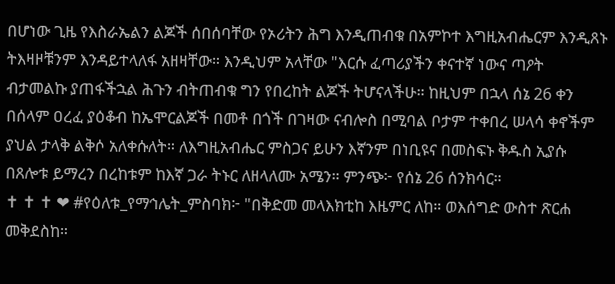በሆነው ጊዜ የእስራኤልን ልጆች ሰበሰባቸው የኦሪትን ሕግ እንዲጠብቁ በአምኮተ እግዚአብሔርም እንዲጸኑ ትእዛዞቹንም እንዳይተላለፋ አዘዛቸው። እንዲህም አላቸው "እርሱ ፈጣሪያችን ቀናተኛ ነውና ጣዖት ብታመልኩ ያጠፋችኋል ሕጉን ብትጠብቁ ግን የበረከት ልጆች ትሆናላችሁ። ከዚህም በኋላ ሰኔ 26 ቀን በሰላም ዐረፈ ያዕቆብ ከኤሞርልጆች በመቶ በጎች በገዛው ናብሎስ በሚባል ቦታም ተቀበረ ሠላሳ ቀኖችም ያህል ታላቅ ልቅሶ አለቀሱለት። ለእግዚአብሔር ምስጋና ይሁን እኛንም በነቢዩና በመስፍኑ ቅዱስ ኢያሱ በጸሎቱ ይማረን በረከቱም ከእኛ ጋራ ትኑር ለዘላለሙ አሜን። ምንጭ፦ የሰኔ 26 ሰንክሳር።                         ✝ ✝ ✝ ❤ #የዕለቱ_የማኅሌት_ምስባክ፦ "በቅድመ መላእክቲከ እዜምር ለከ። ወእሰግድ ውስተ ጽርሐ መቅደስከ።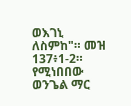ወእገኒ ለስምከ"። መዝ 137፥1-2። የሚነበበው ወንጌል ማር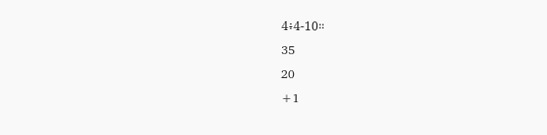4፥4-10።
35
20
+1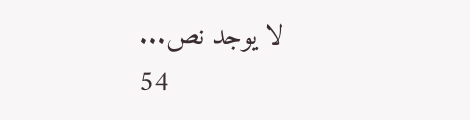لا يوجد نص...
54